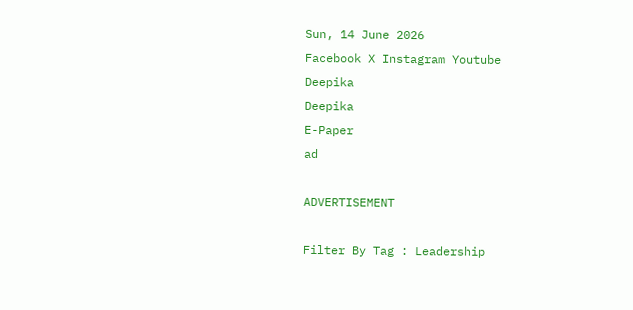Sun, 14 June 2026
Facebook X Instagram Youtube
Deepika
Deepika
E-Paper
ad

ADVERTISEMENT

Filter By Tag : Leadership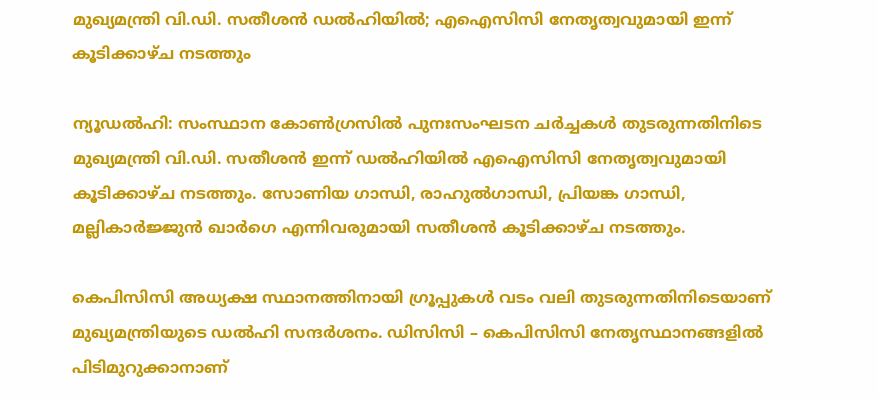മുഖ്യമന്ത്രി വി.ഡി. സതീശൻ ഡൽഹിയിൽ; എഐസിസി നേതൃത്വവുമായി ഇന്ന് കൂടിക്കാഴ്ച നടത്തും

ന്യൂഡൽഹി: സംസ്ഥാന കോൺഗ്രസിൽ പുനഃസംഘടന ചർച്ചകൾ തുടരുന്നതിനിടെ മുഖ്യമന്ത്രി വി.ഡി. സതീശൻ ഇന്ന് ഡൽഹിയിൽ എഐസിസി നേതൃത്വവുമായി കൂടിക്കാഴ്ച നടത്തും. സോണിയ ഗാന്ധി, രാഹുൽഗാന്ധി, പ്രിയങ്ക ഗാന്ധി, മല്ലികാർജ്ജുൻ ഖാർഗെ എന്നിവരുമായി സതീശൻ കൂടിക്കാഴ്ച നടത്തും.

കെപിസിസി അധ്യക്ഷ സ്ഥാനത്തിനായി ഗ്രൂപ്പുകൾ വടം വലി തുടരുന്നതിനിടെയാണ് മുഖ്യമന്ത്രിയുടെ ഡൽഹി സന്ദർശനം. ഡിസിസി – കെപിസിസി നേതൃസ്ഥാനങ്ങളിൽ പിടിമുറുക്കാനാണ്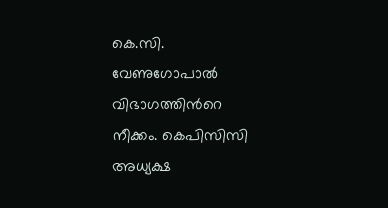കെ.സി. വേണുഗോപാൽ വിഭാഗത്തിന്‍റെ നീക്കം. കെപിസിസി അധ്യക്ഷ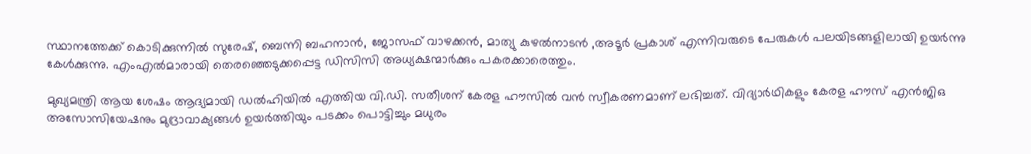സ്ഥാനത്തേക്ക് കൊടിക്കുന്നിൽ സുരേഷ്, ബെന്നി ബഹനാൻ, ജോസഫ് വാഴക്കൻ, മാത്യു കുഴൽനാടൻ ,അടൂർ പ്രകാശ് എന്നിവരുടെ പേരുകൾ പലയിടങ്ങളിലായി ഉയർന്നു കേൾക്കുന്നു. എംഎൽമാരായി തെരഞ്ഞെടുക്കപ്പെട്ട ഡിസിസി അധ്യക്ഷന്മാർക്കും പകരക്കാരെത്തും.

മുഖ്യമന്ത്രി ആയ ശേഷം ആദ്യമായി ഡൽഹിയിൽ എത്തിയ വി.ഡി. സതീശന് കേരള ഹൗസിൽ വൻ സ്വീകരണമാണ് ലഭിച്ചത്. വിദ്യാർഥികളും കേരള ഹൗസ് എൻജിഒ അസോസിയേഷനും മുദ്രാവാക്യങ്ങൾ ഉയർത്തിയും പടക്കം പൊട്ടിച്ചും മധുരം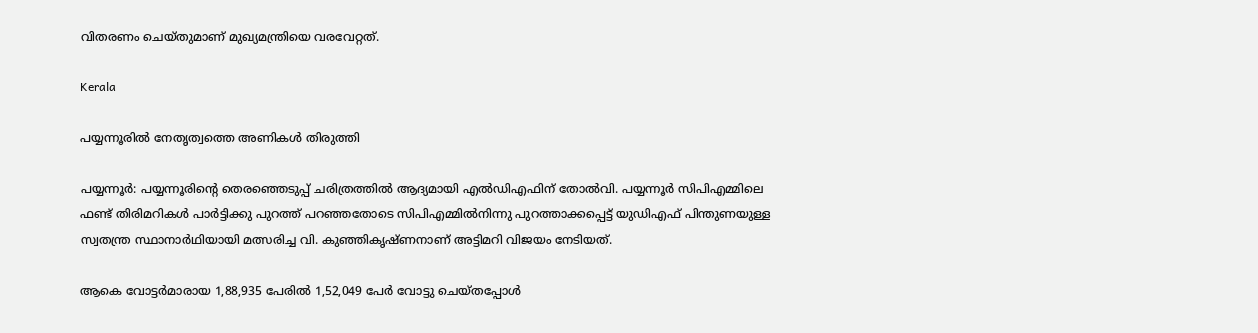വിതരണം ചെയ്തുമാണ് മുഖ്യമന്ത്രിയെ വരവേറ്റത്.

Kerala

പയ്യന്നൂരില്‍ നേതൃത്വത്തെ അണികൾ തിരുത്തി

പയ്യന്നൂര്‍: പയ്യന്നൂരിന്‍റെ തെരഞ്ഞെടുപ്പ് ചരിത്രത്തില്‍ ആദ്യമായി എല്‍ഡിഎഫിന് തോല്‍വി. പയ്യന്നൂര്‍ സിപിഎമ്മിലെ ഫണ്ട് തിരിമറികള്‍ പാര്‍ട്ടിക്കു പുറത്ത് പറഞ്ഞതോടെ സിപിഎമ്മില്‍നിന്നു പുറത്താക്കപ്പെട്ട് യുഡിഎഫ് പിന്തുണയുള്ള സ്വതന്ത്ര സ്ഥാനാര്‍ഥിയായി മത്സരിച്ച വി. കുഞ്ഞികൃഷ്ണനാണ് അട്ടിമറി വിജയം നേടിയത്.

ആകെ വോട്ടര്‍മാരായ 1,88,935 പേരില്‍ 1,52,049 പേര്‍ വോട്ടു ചെയ്തപ്പോള്‍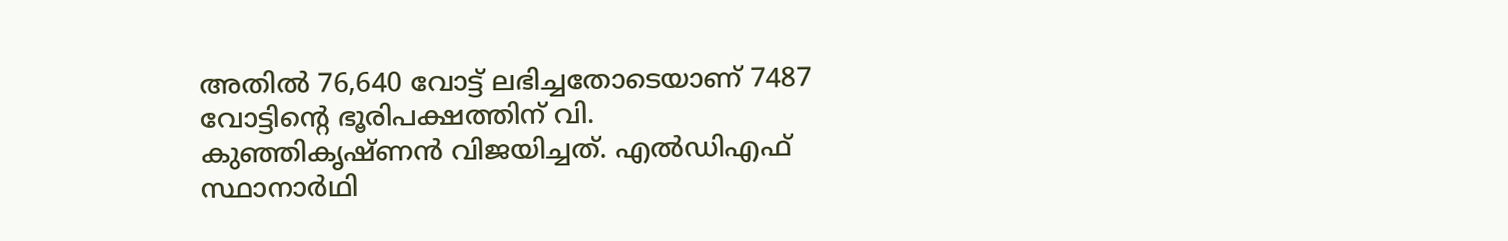അതില്‍ 76,640 വോട്ട് ലഭിച്ചതോടെയാണ് 7487 വോട്ടിന്‍റെ ഭൂരിപക്ഷത്തിന് വി. കുഞ്ഞികൃഷ്ണന്‍ വിജയിച്ചത്. എല്‍ഡിഎഫ് സ്ഥാനാര്‍ഥി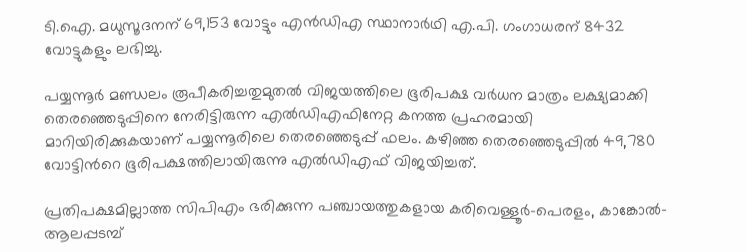ടി.ഐ. മധുസൂദനന് 69,153 വോട്ടും എന്‍ഡിഎ സ്ഥാനാര്‍ഥി എ.പി. ഗംഗാധരന് 8432 വോട്ടുകളും ലഭിച്ചു.

പയ്യന്നൂർ മണ്ഡലം രൂപീകരിച്ചതുമുതൽ വിജയത്തിലെ ഭൂരിപക്ഷ വര്‍ധന മാത്രം ലക്ഷ്യമാക്കി തെരഞ്ഞെടുപ്പിനെ നേരിട്ടിരുന്ന എല്‍ഡിഎഫിനേറ്റ കനത്ത പ്രഹരമായി മാറിയിരിക്കുകയാണ് പയ്യന്നൂരിലെ തെരഞ്ഞെടുപ്പ് ഫലം. കഴിഞ്ഞ തെരഞ്ഞെടുപ്പിൽ 49,780 വോട്ടിന്‍റെ ഭൂരിപക്ഷത്തിലായിരുന്നു എൽഡിഎഫ് വിജയിച്ചത്.

പ്രതിപക്ഷമില്ലാത്ത സിപിഎം ഭരിക്കുന്ന പഞ്ചായത്തുകളായ കരിവെള്ളൂര്‍-പെരളം, കാങ്കോൽ-ആലപ്പടമ്പ്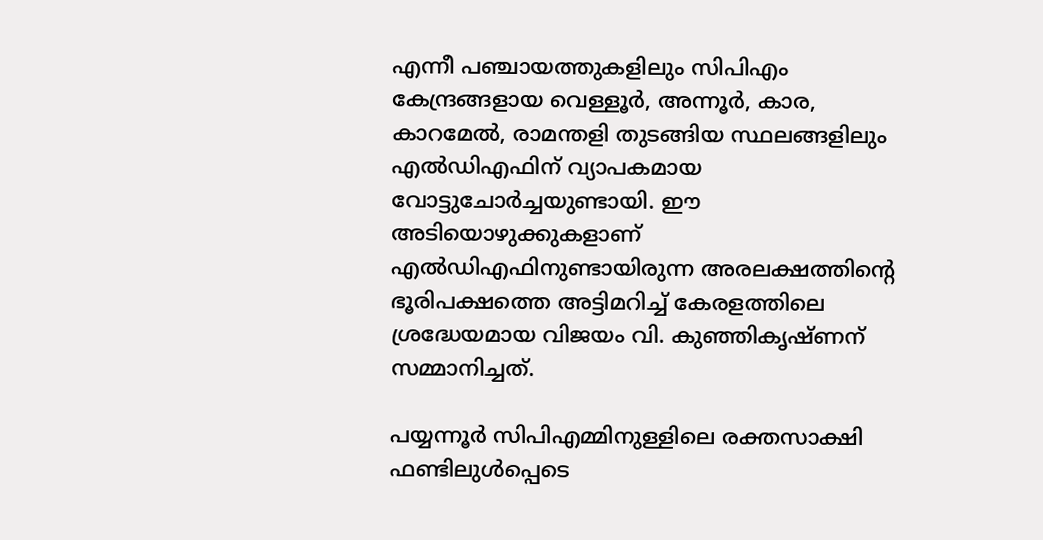എന്നീ പഞ്ചായത്തുകളിലും സിപിഎം കേന്ദ്രങ്ങളായ വെള്ളൂര്‍, അന്നൂര്‍, കാര, കാറമേല്‍, രാമന്തളി തുടങ്ങിയ സ്ഥലങ്ങളിലും എൽഡിഎഫിന് വ്യാപകമായ വോട്ടുചോര്‍ച്ചയുണ്ടായി. ഈ അടിയൊഴുക്കുകളാണ് എല്‍ഡിഎഫിനുണ്ടായിരുന്ന അരലക്ഷത്തിന്‍റെ ഭൂരിപക്ഷത്തെ അട്ടിമറിച്ച് കേരളത്തിലെ ശ്രദ്ധേയമായ വിജയം വി. കുഞ്ഞികൃഷ്ണന് സമ്മാനിച്ചത്.

പയ്യന്നൂര്‍ സിപിഎമ്മിനുള്ളിലെ രക്തസാക്ഷി ഫണ്ടിലുള്‍പ്പെടെ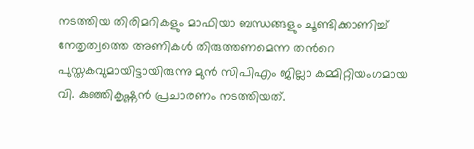നടത്തിയ തിരിമറികളും മാഫിയാ ബന്ധങ്ങളും ചൂണ്ടിക്കാണിച്ച് നേതൃത്വത്തെ അണികള്‍ തിരുത്തണമെന്ന തന്‍റെ പുസ്തകവുമായിട്ടായിരുന്നു മുന്‍ സിപിഎം ജില്ലാ കമ്മിറ്റിയംഗമായ വി. കുഞ്ഞികൃഷ്ണന്‍ പ്രചാരണം നടത്തിയത്.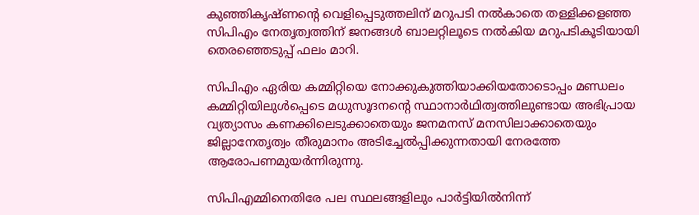കുഞ്ഞികൃഷ്ണന്‍റെ വെളിപ്പെടുത്തലിന് മറുപടി നല്‍കാതെ തള്ളിക്കളഞ്ഞ സിപിഎം നേതൃത്വത്തിന് ജനങ്ങള്‍ ബാലറ്റിലൂടെ നല്‍കിയ മറുപടികൂടിയായി തെരഞ്ഞെടുപ്പ് ഫലം മാറി.

സിപിഎം ഏരിയ കമ്മിറ്റിയെ നോക്കുകുത്തിയാക്കിയതോടൊപ്പം മണ്ഡലം കമ്മിറ്റിയിലുള്‍പ്പെടെ മധുസൂദനന്‍റെ സ്ഥാനാര്‍ഥിത്വത്തിലുണ്ടായ അഭിപ്രായ വ്യത്യാസം കണക്കിലെടുക്കാതെയും ജനമനസ് മനസിലാക്കാതെയും ജില്ലാനേതൃത്വം തീരുമാനം അടിച്ചേല്‍പ്പിക്കുന്നതായി നേരത്തേ ആരോപണമുയര്‍ന്നിരുന്നു.

സിപിഎമ്മിനെതിരേ പല സ്ഥലങ്ങളിലും പാര്‍ട്ടിയില്‍നിന്ന്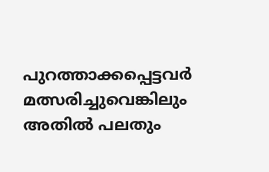പുറത്താക്കപ്പെട്ടവര്‍ മത്സരിച്ചുവെങ്കിലും അതില്‍ പലതും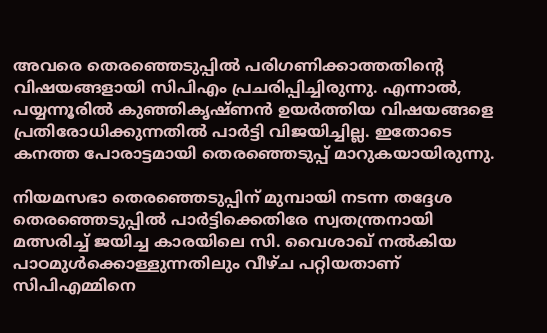അവരെ തെരഞ്ഞെടുപ്പില്‍ പരിഗണിക്കാത്തതിന്‍റെ വിഷയങ്ങളായി സിപിഎം പ്രചരിപ്പിച്ചിരുന്നു. എന്നാല്‍, പയ്യന്നൂരില്‍ കുഞ്ഞികൃഷ്ണന്‍ ഉയര്‍ത്തിയ വിഷയങ്ങളെ പ്രതിരോധിക്കുന്നതില്‍ പാര്‍ട്ടി വിജയിച്ചില്ല. ഇതോടെ കനത്ത പോരാട്ടമായി തെരഞ്ഞെടുപ്പ് മാറുകയായിരുന്നു.

നിയമസഭാ തെരഞ്ഞെടുപ്പിന് മുമ്പായി നടന്ന തദ്ദേശ തെരഞ്ഞെടുപ്പില്‍ പാര്‍ട്ടിക്കെതിരേ സ്വതന്ത്രനായി മത്സരിച്ച് ജയിച്ച കാരയിലെ സി. വൈശാഖ് നല്‍കിയ പാഠമുള്‍ക്കൊള്ളുന്നതിലും വീഴ്ച പറ്റിയതാണ് സിപിഎമ്മിനെ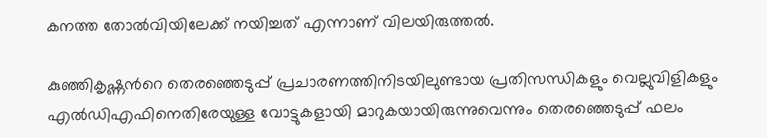കനത്ത തോല്‍വിയിലേക്ക് നയിച്ചത് എന്നാണ് വിലയിരുത്തല്‍.

കുഞ്ഞികൃഷ്ണന്‍റെ തെരഞ്ഞെടുപ്പ് പ്രചാരണത്തിനിടയിലുണ്ടായ പ്രതിസന്ധികളും വെല്ലുവിളികളും എല്‍ഡിഎഫിനെതിരേയുള്ള വോട്ടുകളായി മാറുകയായിരുന്നുവെന്നും തെരഞ്ഞെടുപ്പ് ഫലം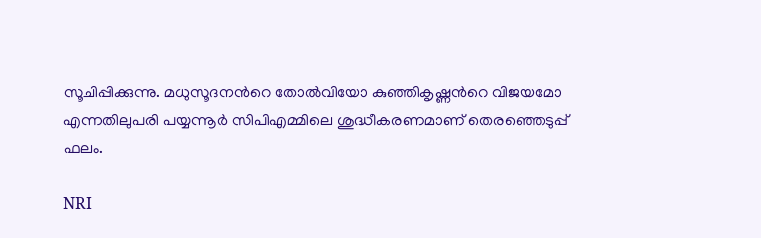സൂചിപ്പിക്കുന്നു. മധുസൂദനന്‍റെ തോല്‍വിയോ കുഞ്ഞികൃഷ്ണന്‍റെ വിജയമോ എന്നതിലുപരി പയ്യന്നൂര്‍ സിപിഎമ്മിലെ ശുദ്ധീകരണമാണ് തെരഞ്ഞെടുപ്പ് ഫലം.

NRI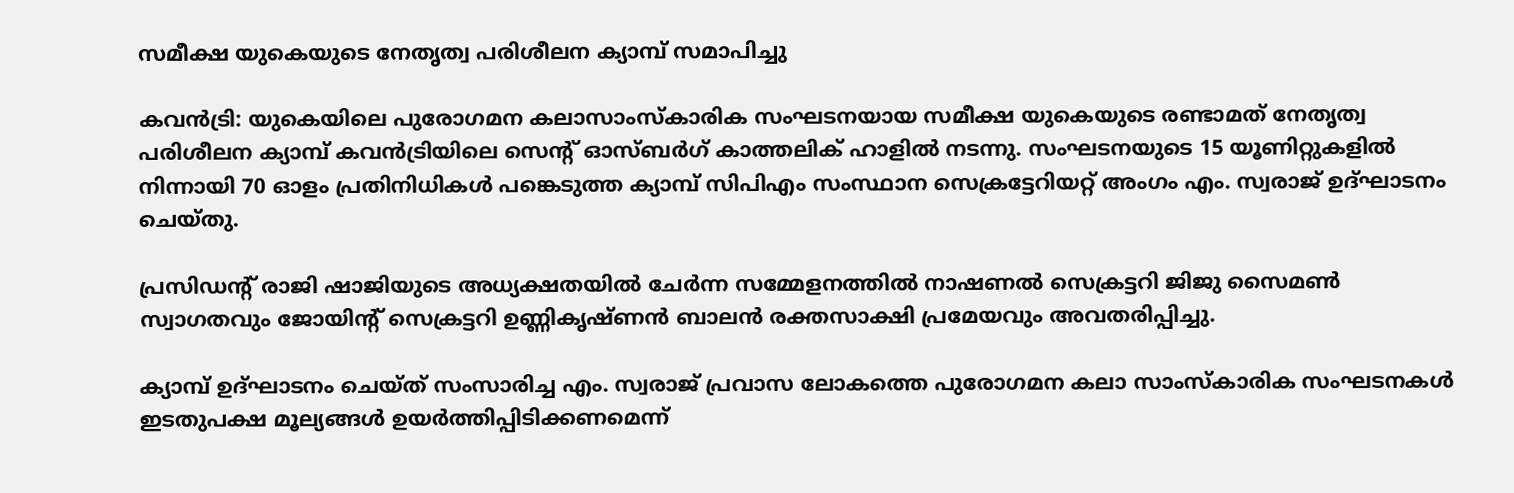സമീക്ഷ യുകെയുടെ നേതൃത്വ പരിശീലന ക്യാമ്പ് സമാപിച്ചു

കവൻട്രി: യുകെയിലെ പുരോഗമന കലാസാംസ്കാരിക സംഘടനയായ സമീക്ഷ യുകെയുടെ രണ്ടാമത് നേതൃത്വ പരിശീലന ക്യാമ്പ് കവൻട്രിയിലെ സെന്‍റ് ഓസ്ബർഗ് കാത്തലിക് ഹാളിൽ നടന്നു. സംഘടനയുടെ 15 യൂണിറ്റുകളിൽ നിന്നായി 70 ഓളം പ്രതിനിധികൾ പങ്കെടുത്ത ക്യാമ്പ് സിപിഎം സംസ്ഥാന സെക്രട്ടേറിയറ്റ് അംഗം എം. സ്വരാജ് ഉദ്ഘാടനം ചെയ്തു.

പ്രസിഡന്‍റ് രാജി ഷാജിയുടെ അധ്യക്ഷതയിൽ ചേർന്ന സമ്മേളനത്തിൽ നാഷണൽ സെക്രട്ടറി ജിജു സൈമൺ സ്വാഗതവും ജോയിന്‍റ് സെക്രട്ടറി ഉണ്ണികൃഷ്ണൻ ബാലൻ രക്തസാക്ഷി പ്രമേയവും അവതരിപ്പിച്ചു.

ക്യാമ്പ് ഉദ്ഘാടനം ചെയ്ത് സംസാരിച്ച എം. സ്വരാജ് പ്രവാസ ലോകത്തെ പുരോഗമന കലാ സാംസ്‌കാരിക സംഘടനകൾ ഇടതുപക്ഷ മൂല്യങ്ങൾ ഉയർത്തിപ്പിടിക്കണമെന്ന്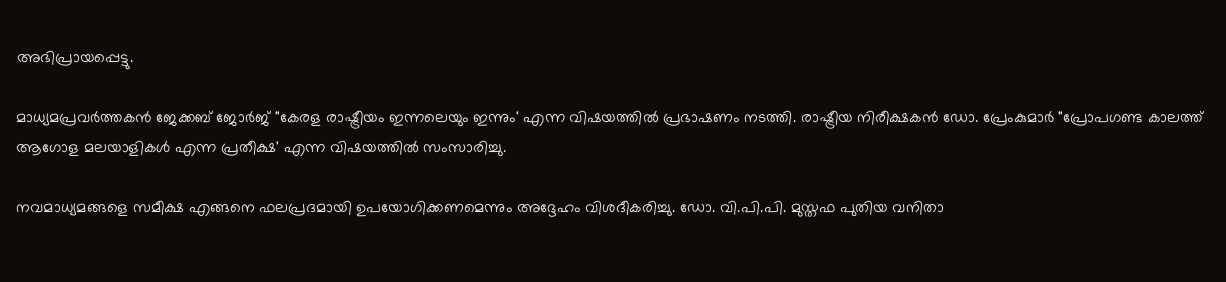അഭിപ്രായപ്പെട്ടു.

മാധ്യമപ്രവർത്തകൻ ജേക്കബ് ജോർജ് "കേരള രാഷ്ട്രീയം ഇന്നലെയും ഇന്നും' എന്ന വിഷയത്തിൽ പ്രഭാഷണം നടത്തി. രാഷ്ട്രീയ നിരീക്ഷകൻ ഡോ. പ്രേംകുമാർ "പ്രോപഗണ്ട കാലത്ത് ആഗോള മലയാളികൾ എന്ന പ്രതീക്ഷ' എന്ന വിഷയത്തിൽ സംസാരിച്ചു.

നവമാധ്യമങ്ങളെ സമീക്ഷ എങ്ങനെ ഫലപ്രദമായി ഉപയോഗിക്കണമെന്നും അദ്ദേഹം വിശദീകരിച്ചു. ഡോ. വി.പി.പി. മുസ്തഫ പുതിയ വനിതാ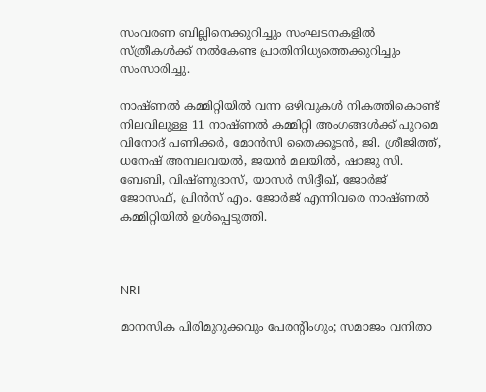സംവരണ ബില്ലിനെക്കുറിച്ചും സംഘടനകളിൽ സ്ത്രീകൾക്ക് നൽകേണ്ട പ്രാതിനിധ്യത്തെക്കുറിച്ചും സംസാരിച്ചു.

നാഷ്ണൽ കമ്മിറ്റിയിൽ വന്ന ഒഴിവുകൾ നികത്തികൊണ്ട് നിലവിലുള്ള 11 നാഷ്ണൽ കമ്മിറ്റി അംഗങ്ങൾക്ക് പുറമെ വിനോദ് പണിക്കർ, മോൻസി തൈക്കൂടൻ, ജി. ശ്രീജിത്ത്, ധനേഷ് അമ്പലവയൽ, ജയൻ മലയിൽ, ഷാജു സി. ബേബി, വിഷ്ണുദാസ്, യാസർ സിദ്ദീഖ്, ജോർജ് ജോസഫ്, പ്രിൻസ് എം. ജോർജ് എന്നിവരെ നാഷ്ണൽ കമ്മിറ്റിയിൽ ഉൾപ്പെടുത്തി.



NRI

മാനസിക പിരിമുറുക്കവും പേരന്‍റിംഗും; സമാജം വനിതാ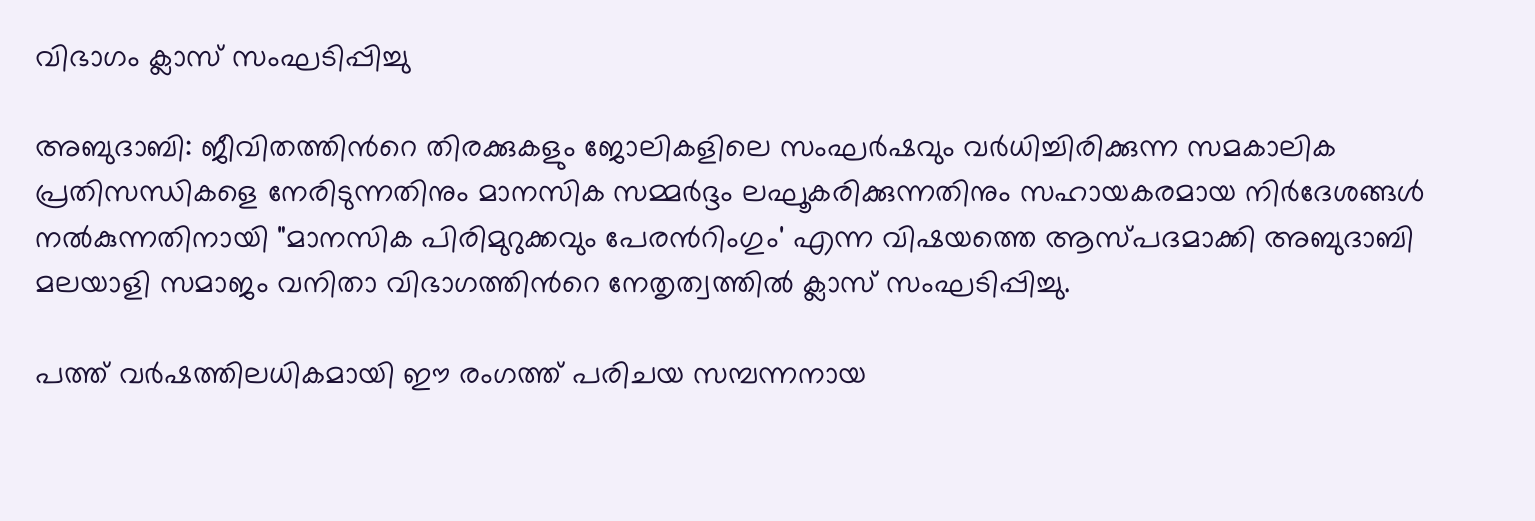വിഭാഗം ക്ലാസ് സംഘടിപ്പിച്ചു

അബുദാബി: ജീവിതത്തിന്‍റെ തിരക്കുകളും ജോലികളിലെ സംഘർഷവും വർധിച്ചിരിക്കുന്ന സമകാലിക പ്രതിസന്ധികളെ നേരിടുന്നതിനും മാനസിക സമ്മർദ്ദം ലഘൂകരിക്കുന്നതിനും സഹായകരമായ നിർദേശങ്ങൾ നൽകുന്നതിനായി "മാനസിക പിരിമുറുക്കവും പേരന്‍റിംഗും' എന്ന വിഷയത്തെ ആസ്പദമാക്കി അബുദാബി മലയാളി സമാജം വനിതാ വിഭാഗത്തിന്‍റെ നേതൃത്വത്തിൽ ക്ലാസ് സംഘടിപ്പിച്ചു.

പത്ത് വർഷത്തിലധികമായി ഈ രംഗത്ത് പരിചയ സമ്പന്നനായ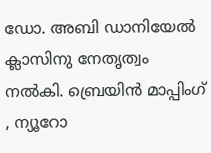ഡോ. അബി ഡാനിയേൽ ക്ലാസിനു നേതൃത്വം നൽകി. ബ്രെയിൻ മാപ്പിംഗ് , ന്യൂറോ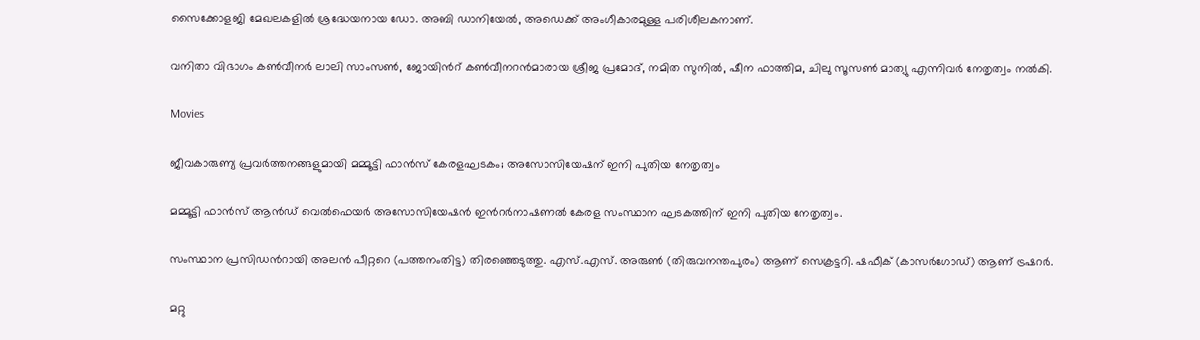സൈക്കോളജി മേഖലകളിൽ ശ്രദ്ധേയനായ ഡോ. അബി ഡാനിയേൽ, അഡെക്ക് അംഗീകാരമുള്ള പരിശീലകനാണ്.

വനിതാ വിഭാഗം കൺവീനർ ലാലി സാംസൺ, ജോയിന്‍റ് കൺവീനറൻമാരായ ശ്രീജ പ്രമോദ്, നമിത സുനിൽ, ഷീന ഫാത്തിമ, ചിലു സൂസൺ മാത്യു എന്നിവർ നേതൃത്വം നൽകി.

Movies

ജീവകാരുണ്യ പ്രവര്‍ത്തനങ്ങളുമായി മമ്മൂട്ടി ഫാന്‍സ് കേരളഘടകം; അസോസിയേഷന് ഇനി പുതിയ നേതൃത്വം

മമ്മൂട്ടി ഫാന്‍സ് ആന്‍ഡ് വെല്‍ഫെയര്‍ അസോസിയേഷന്‍ ഇന്‍റര്‍നാഷണല്‍ കേരള സംസ്ഥാന ഘടകത്തിന് ഇനി പുതിയ നേതൃത്വം.

സംസ്ഥാന പ്രസിഡന്‍റായി അലന്‍ പീറ്ററെ (പത്തനംതിട്ട) തിരഞ്ഞെടുത്തു. എസ്.എസ്. അരുണ്‍ (തിരുവനന്തപുരം) ആണ് സെക്രട്ടറി. ഷഫീക് (കാസര്‍ഗോഡ്) ആണ് ട്രഷറര്‍.

മറ്റു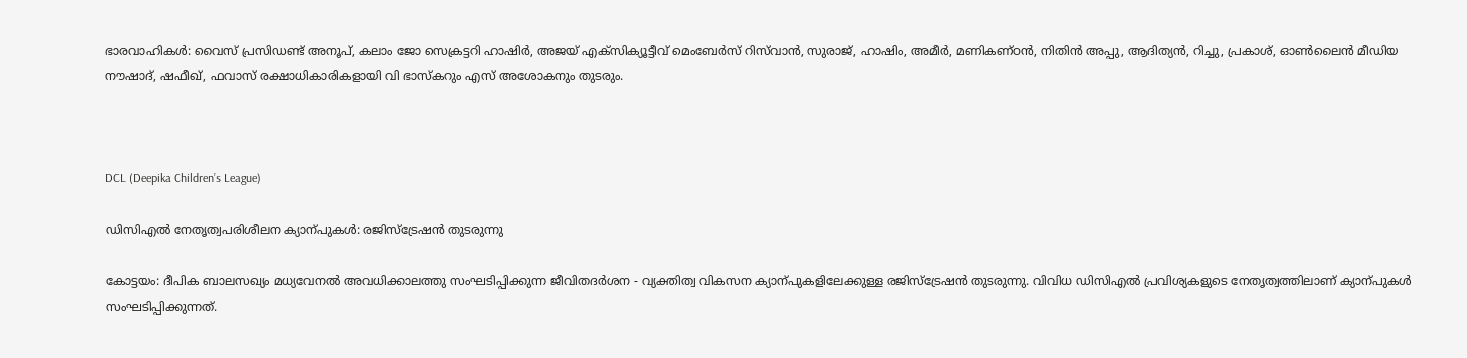ഭാരവാഹികള്‍: വൈസ് പ്രസിഡണ്ട് അനൂപ്, കലാം ജോ സെക്രട്ടറി ഹാഷിര്‍, അജയ് എക്‌സിക്യൂട്ടീവ് മെംബേര്‍സ് റിസ്‌വാന്‍, സുരാജ്, ഹാഷിം, അമീര്‍, മണികണ്ഠന്‍, നിതിന്‍ അപ്പു, ആദിത്യന്‍, റിച്ചു, പ്രകാശ്, ഓണ്‍ലൈന്‍ മീഡിയ നൗഷാദ്, ഷഫീഖ്, ഫവാസ് രക്ഷാധികാരികളായി വി ഭാസ്‌കറും എസ് അശോകനും തുടരും.



DCL (Deepika Children’s League)

ഡിസിഎൽ നേതൃത്വപരിശീലന ക്യാന്പുകൾ: രജിസ്ട്രേഷൻ തുടരുന്നു

കോട്ടയം: ദീപിക ബാലസഖ്യം മധ്യവേനൽ അവധിക്കാലത്തു സംഘടിപ്പിക്കുന്ന ജീവിതദർശന - വ്യക്തിത്വ വികസന ക്യാന്പുകളിലേക്കുള്ള രജിസ്ട്രേഷൻ തുടരുന്നു. വിവിധ ഡിസിഎൽ പ്രവിശ്യകളുടെ നേതൃത്വത്തിലാണ് ക്യാന്പുകൾ സംഘടിപ്പിക്കുന്നത്.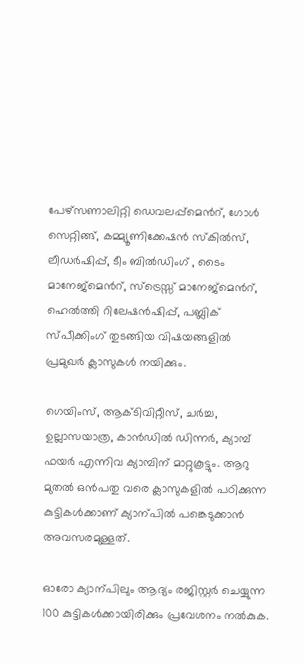പേഴ്സണാലിറ്റി ഡെവലപ്പ്മെന്‍റ്, ഗോൾ സെറ്റിങ്ങ്, കമ്മ്യൂണിക്കേഷൻ സ്കിൽസ്, ലീഡർഷിപ്പ്, ടീം ബിൽഡിംഗ് , ടൈം മാനേജ്മെന്‍റ്, സ്‌ട്രെസ്സ് മാനേജ്മെന്‍റ്, ഹെൽത്തി റിലേഷൻഷിപ്പ്, പബ്ലിക് സ്പീക്കിംഗ് തുടങ്ങിയ വിഷയങ്ങളിൽ പ്രമുഖർ ക്ലാസുകൾ നയിക്കും.

ഗെയിംസ്, ആക്ടിവിറ്റീസ്, ചർച്ച, ഉല്ലാസയാത്ര, കാൻഡിൽ ഡിന്നർ, ക്യാമ്പ് ഫയർ എന്നിവ ക്യാമ്പിന് മാറ്റുകൂട്ടും. ആറു മുതൽ ഒൻപതു വരെ ക്ലാസുകളിൽ പഠിക്കുന്ന കുട്ടികൾക്കാണ് ക്യാന്പിൽ പങ്കെടുക്കാൻ അവസരമുള്ളത്.

ഓരോ ക്യാന്പിലും ആദ്യം രജിസ്റ്റർ ചെയ്യുന്ന 100 കുട്ടികൾക്കായിരിക്കും പ്രവേശനം നൽകുക.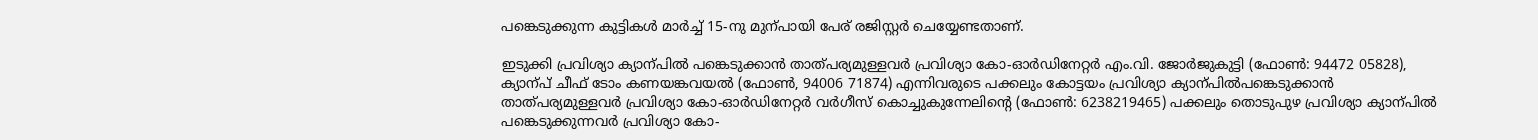പങ്കെടുക്കുന്ന കുട്ടികൾ മാർച്ച് 15-നു മുന്പായി പേര് രജിസ്റ്റർ ചെയ്യേണ്ടതാണ്.

ഇടുക്കി പ്രവിശ്യാ ക്യാന്പിൽ പങ്കെടുക്കാൻ താത്പര്യമുള്ളവർ പ്രവിശ്യാ കോ-ഓർഡിനേറ്റർ എം.വി. ജോർജുകുട്ടി (ഫോൺ: 94472 05828), ക്യാന്പ് ചീഫ് ടോം കണയങ്കവയൽ (ഫോൺ, 94006 71874) എന്നിവരുടെ പക്കലും കോട്ടയം പ്രവിശ്യാ ക്യാന്പിൽപങ്കെടുക്കാൻ താത്പര്യമുള്ളവർ പ്രവിശ്യാ കോ-ഓർഡിനേറ്റർ വർഗീസ് കൊച്ചുകുന്നേലിന്‍റെ (ഫോൺ: 6238219465) പക്കലും തൊടുപുഴ പ്രവിശ്യാ ക്യാന്പിൽ പങ്കെടുക്കുന്നവർ പ്രവിശ്യാ കോ-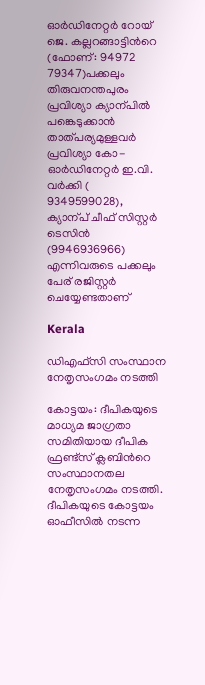ഓർഡിനേറ്റർ റോയ് ജെ. കല്ലറങ്ങാട്ടിന്‍റെ (ഫോണ്‌: 94972 79347)പക്കലും തിരുവനന്തപുരം പ്രവിശ്യാ ക്യാന്പിൽ പങ്കെടുക്കാൻ താത്പര്യമുള്ളവർ പ്രവിശ്യാ കോ-ഓർഡിനേറ്റർ ഇ.വി. വർക്കി ( 9349599028), ക്യാന്പ് ചീഫ് സിസ്റ്റർ ടെസിൻ (9946936966) എന്നിവരുടെ പക്കലും പേര് രജിസ്റ്റർ ചെയ്യേണ്ടതാണ്

Kerala

ഡിഎഫ്സി സംസ്ഥാന നേതൃസംഗമം നടത്തി

കോട്ടയം: ദീപികയുടെ മാധ്യമ ജാഗ്രതാ സമിതിയായ ദീപിക ഫ്രണ്ട്സ് ക്ലബിന്‍റെ സംസ്ഥാനതല നേതൃസംഗമം നടത്തി. ദീപികയുടെ കോട്ടയം ഓഫീസിൽ നടന്ന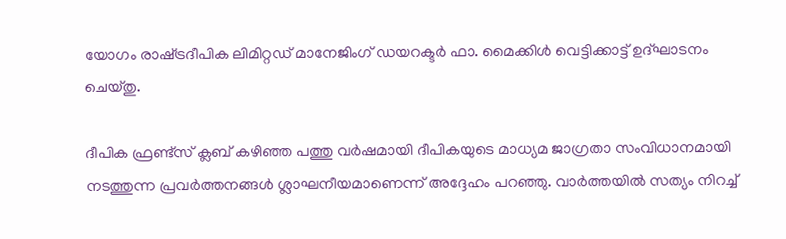യോഗം രാഷ്‌ട്രദീപിക ലിമിറ്റഡ് മാനേജിംഗ് ഡയറക്ടർ ഫാ. മൈക്കിൾ വെട്ടിക്കാട്ട് ഉദ്ഘാടനം ചെയ്തു.

ദീപിക ഫ്രണ്ട്സ് ക്ലബ് കഴിഞ്ഞ പത്തു വർഷമായി ദീപികയുടെ മാധ്യമ ജാഗ്രതാ സംവിധാനമായി നടത്തുന്ന പ്രവർത്തനങ്ങൾ ശ്ലാഘനീയമാണെന്ന് അദ്ദേഹം പറഞ്ഞു. വാർത്തയിൽ സത്യം നിറച്ച്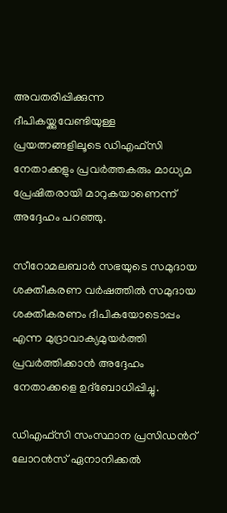അവതരിപ്പിക്കുന്ന ദീപികയ്ക്കുവേണ്ടിയുള്ള പ്രയത്നങ്ങളിലൂടെ ഡിഎഫ്സി നേതാക്കളും പ്രവർത്തകരും മാധ്യമ പ്രേഷിതരായി മാറുകയാണെന്ന് അദ്ദേഹം പറഞ്ഞു.

സീറോമലബാർ സഭയുടെ സമുദായ ശക്തീകരണ വർഷത്തിൽ സമുദായ ശക്തീകരണം ദീപികയോടൊപ്പം എന്ന മുദ്രാവാക്യമുയർത്തി പ്രവർത്തിക്കാൻ അദ്ദേഹം നേതാക്കളെ ഉദ്ബോധിപ്പിച്ചു.

ഡിഎഫ്സി സംസ്ഥാന പ്രസിഡന്‍റ് ലോറൻസ് ഏനാനിക്കൽ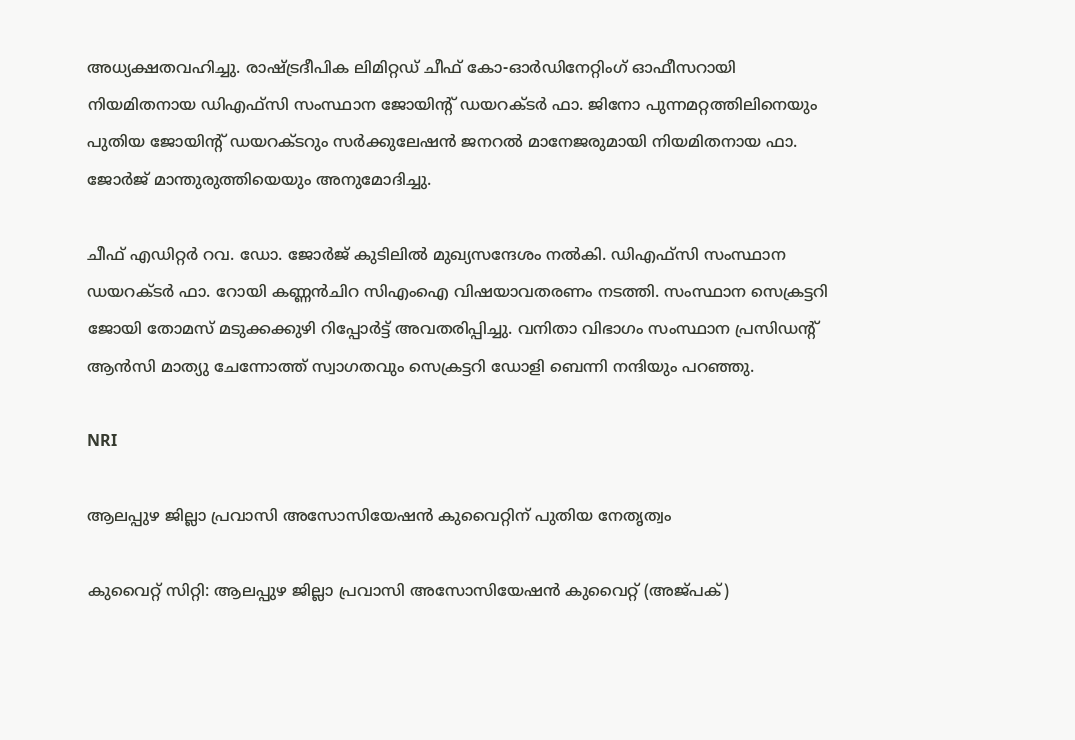അധ്യക്ഷതവഹിച്ചു. രാഷ്‌ട്രദീപിക ലിമിറ്റഡ് ചീഫ് കോ-ഓർഡിനേറ്റിംഗ് ഓഫീസറായി നിയമിതനായ ഡിഎഫ്സി സംസ്ഥാന ജോയിന്‍റ് ഡയറക്ടർ ഫാ. ജിനോ പുന്നമറ്റത്തിലിനെയും പുതിയ ജോയിന്‍റ് ഡയറക്ടറും സർക്കുലേഷൻ ജനറൽ മാനേജരുമായി നിയമിതനായ ഫാ. ജോർജ് മാന്തുരുത്തിയെയും അനുമോദിച്ചു.

ചീഫ് എഡിറ്റർ റവ. ഡോ. ജോർജ് കുടിലിൽ മുഖ്യസന്ദേശം നൽകി. ഡിഎഫ്സി സംസ്ഥാന ഡയറക്ടർ ഫാ. റോയി കണ്ണൻചിറ സിഎംഐ വിഷയാവതരണം നടത്തി. സംസ്ഥാന സെക്രട്ടറി ജോയി തോമസ് മടുക്കക്കുഴി റിപ്പോർട്ട് അവതരിപ്പിച്ചു. വനിതാ വിഭാഗം സംസ്ഥാന പ്രസിഡന്‍റ് ആൻസി മാത്യു ചേന്നോത്ത് സ്വാഗതവും സെക്രട്ടറി ഡോളി ബെന്നി നന്ദിയും പറഞ്ഞു.

NRI

ആലപ്പുഴ ജില്ലാ പ്രവാസി അസോസിയേഷൻ കുവൈറ്റിന് പുതിയ നേതൃത്വം

കുവൈറ്റ് സിറ്റി: ആലപ്പുഴ ജില്ലാ പ്രവാസി അസോസിയേഷൻ കുവൈറ്റ് (അജ്പക്)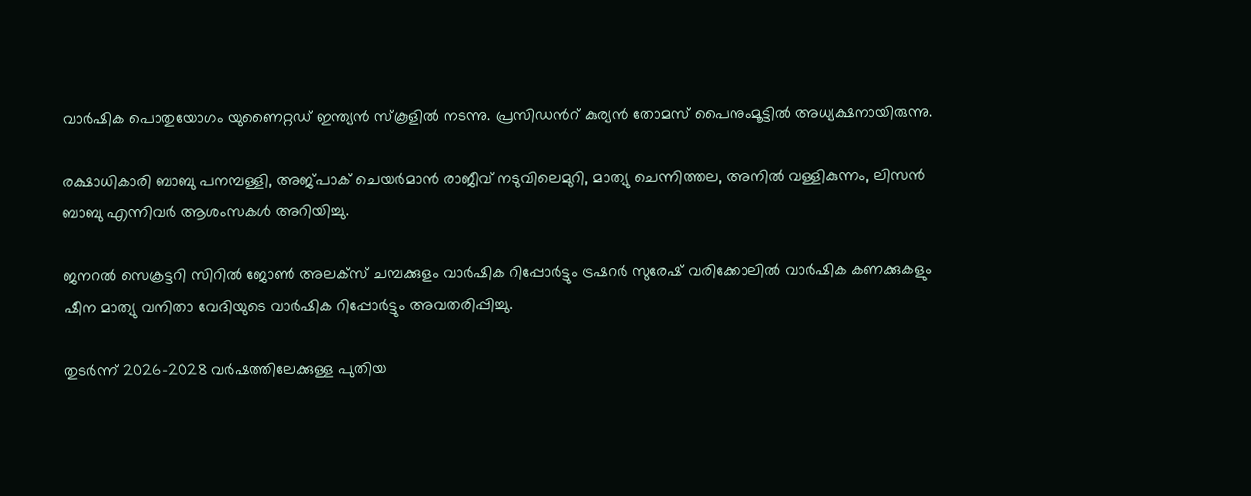വാർഷിക പൊതുയോഗം യുണൈറ്റഡ് ഇന്ത്യൻ സ്കൂളിൽ നടന്നു. പ്രസിഡന്‍റ് കുര്യൻ തോമസ് പൈനുംമൂട്ടിൽ അധ്യക്ഷനായിരുന്നു.

രക്ഷാധികാരി ബാബു പനമ്പള്ളി, അജ്പാക് ചെയർമാൻ രാജീവ്‌ നടുവിലെമുറി, മാത്യു ചെന്നിത്തല, അനിൽ വള്ളികുന്നം, ലിസൻ ബാബു എന്നിവർ ആശംസകൾ അറിയിച്ചു.

ജനറൽ സെക്രട്ടറി സിറിൽ ജോൺ അലക്സ്‌ ചമ്പക്കുളം വാർഷിക റിപ്പോർട്ടും ട്രഷറർ സുരേഷ് വരിക്കോലിൽ വാർഷിക കണക്കുകളും ഷീന മാത്യു വനിതാ വേദിയുടെ വാർഷിക റിപ്പോർട്ടും അവതരിപ്പിച്ചു.

തുടർന്ന് 2026-2028 വർഷത്തിലേക്കുള്ള പുതിയ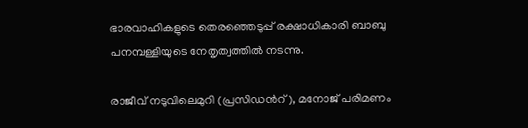ഭാരവാഹികളുടെ തെരഞ്ഞെടുപ്പ് രക്ഷാധികാരി ബാബു പനമ്പള്ളിയുടെ നേതൃത്വത്തിൽ നടന്നു.

രാജീവ് നടുവിലെമുറി (പ്രസിഡന്‍റ്), മനോജ്‌ പരിമണം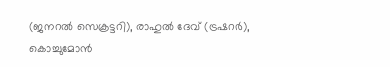(ജനറൽ സെക്രട്ടറി), രാഹുൽ ദേവ് (ട്രഷറർ), കൊച്ചുമോൻ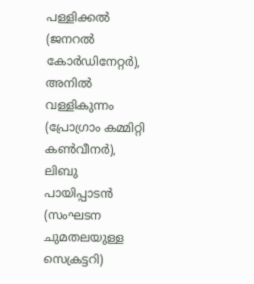പള്ളിക്കൽ (ജനറൽ കോർഡിനേറ്റർ), അനിൽ വള്ളികുന്നം (പ്രോഗ്രാം കമ്മിറ്റി കൺവീനർ), ലിബു പായിപ്പാടൻ (സംഘടന ചുമതലയുള്ള സെക്രട്ടറി)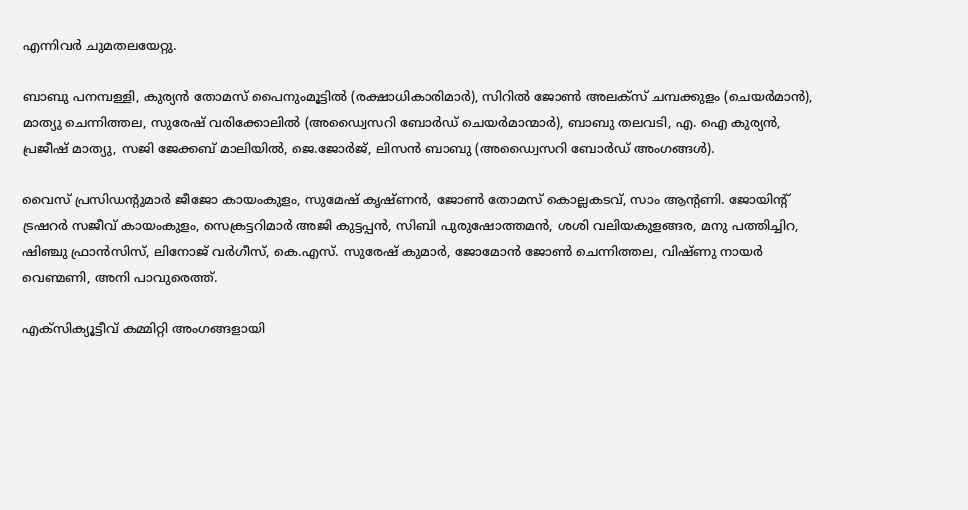എന്നിവർ ചുമതലയേറ്റു.

ബാബു പനമ്പള്ളി, കുര്യൻ തോമസ് പൈനുംമൂട്ടിൽ (രക്ഷാധികാരിമാർ), സിറിൽ ജോൺ അലക്സ് ചമ്പക്കുളം (ചെയർമാൻ), മാത്യു ചെന്നിത്തല, സുരേഷ് വരിക്കോലിൽ (അഡ്വൈസറി ബോർഡ് ചെയർമാന്മാർ), ബാബു തലവടി, എ. ഐ കുര്യൻ, പ്രജീഷ് മാത്യു, സജി ജേക്കബ് മാലിയിൽ, ജെ.ജോർജ്, ലിസൻ ബാബു (അഡ്വൈസറി ബോർഡ് അംഗങ്ങൾ).

വൈസ് പ്രസിഡന്‍റുമാർ ജീജോ കായംകുളം, സുമേഷ് കൃഷ്ണൻ, ജോൺ തോമസ് കൊല്ലകടവ്, സാം ആന്‍റണി. ജോയിന്‍റ് ട്രഷറർ സജീവ് കായംകുളം, സെക്രട്ടറിമാർ അജി കുട്ടപ്പൻ, സിബി പുരുഷോത്തമൻ, ശശി വലിയകുളങ്ങര, മനു പത്തിച്ചിറ, ഷിഞ്ചു ഫ്രാൻസിസ്, ലിനോജ്‌ വർഗീസ്, കെ.എസ്. സുരേഷ് കുമാർ, ജോമോൻ ജോൺ ചെന്നിത്തല, വിഷ്ണു നായർ വെണ്മണി, അനി പാവുരെത്ത്.

എക്സിക്യൂട്ടീവ് കമ്മിറ്റി അംഗങ്ങളായി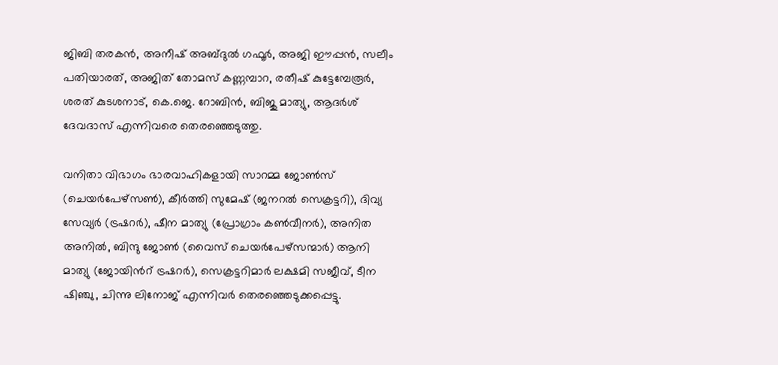ജിബി തരകൻ, അനീഷ് അബ്ദുൽ ഗഫൂർ, അജി ഈപ്പൻ, സലീം പതിയാരത്, അജിത് തോമസ് കണ്ണമ്പാറ, രതീഷ് കുട്ടേമ്പേരൂർ, ശരത് കുടശനാട്, കെ.ജെ. റോബിൻ, ബിജു മാത്യു, ആദർശ് ദേവദാസ് എന്നിവരെ തെരഞ്ഞെടുത്തു.

വനിതാ വിഭാഗം ഭാരവാഹികളായി സാറമ്മ ജോൺസ് (ചെയർപേഴ്സൺ), കീർത്തി സുമേഷ് (ജനറൽ സെക്രട്ടറി), ദിവ്യ സേവ്യർ (ട്രഷറർ), ഷീന മാത്യു (പ്രോഗ്രാം കൺവീനർ), അനിത അനിൽ, ബിന്ദു ജോൺ (വൈസ് ചെയർപേഴ്സന്മാർ) ആനി മാത്യു (ജോയിന്‍റ് ട്രഷറർ), സെക്രട്ടറിമാർ ലക്ഷമി സജീവ്, ടീന ഷിഞ്ചു, ചിന്നു ലിനോജ്‌ എന്നിവർ തെരഞ്ഞെടുക്കപ്പെട്ടു.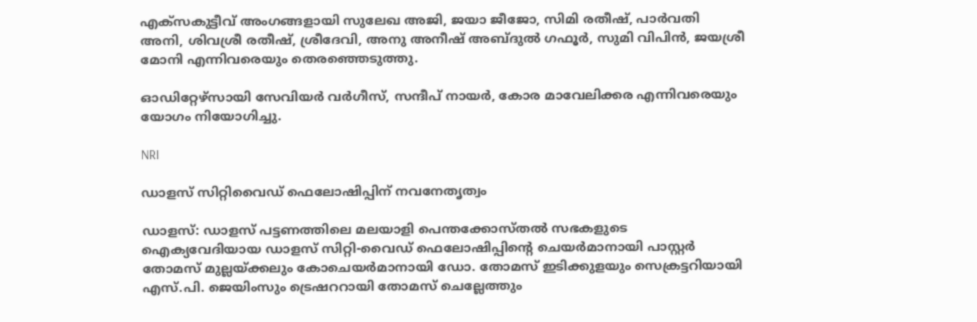എക്‌സകുട്ടീവ് അംഗങ്ങളായി സുലേഖ അജി, ജയാ ജീജോ, സിമി രതീഷ്, പാർവതി അനി, ശിവശ്രീ രതീഷ്, ശ്രീദേവി, അനു അനീഷ് അബ്ദുൽ ഗഫൂർ, സുമി വിപിൻ, ജയശ്രീ മോനി എന്നിവരെയും തെരഞ്ഞെടുത്തു.

ഓഡിറ്റേഴ്സായി സേവിയർ വർഗീസ്, സന്ദീപ് നായർ, കോര മാവേലിക്കര എന്നിവരെയും യോഗം നിയോഗിച്ചു.

NRI

ഡാളസ് സിറ്റിവൈഡ് ഫെലോഷിപ്പിന് നവനേതൃത്വം

ഡാളസ്: ഡാളസ് പട്ടണത്തിലെ മലയാളി പെന്തക്കോസ്തൽ സഭകളുടെ ഐക്യവേദിയായ ഡാളസ് സിറ്റി-വൈഡ് ഫെലോഷിപ്പിന്‍റെ ചെയർമാനായി പാസ്റ്റർ തോമസ് മുല്ലയ്ക്കലും കോചെയർമാനായി ഡോ. തോമസ് ഇടിക്കുളയും സെക്രട്ടറിയായി എസ്.പി. ജെയിംസും ട്രെഷററായി തോമസ് ചെല്ലേത്തും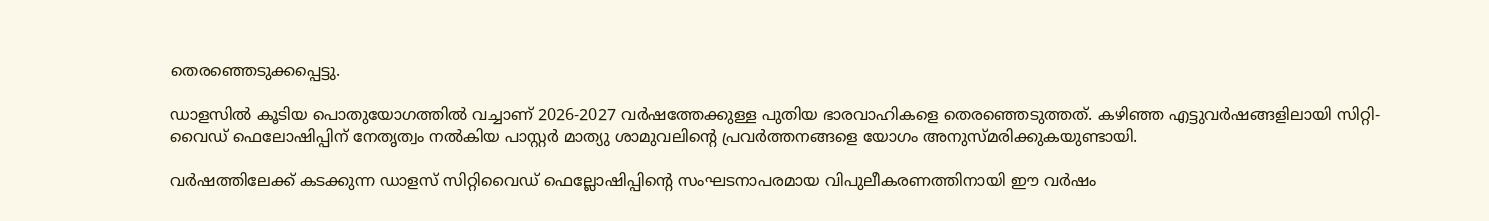തെരഞ്ഞെടുക്കപ്പെട്ടു.

ഡാളസിൽ കൂടിയ പൊതുയോഗത്തിൽ വച്ചാണ് 2026-2027 വർഷത്തേക്കുള്ള പുതിയ ഭാരവാഹികളെ തെരഞ്ഞെടുത്തത്. കഴിഞ്ഞ എട്ടുവർഷങ്ങളിലായി സിറ്റി-വൈഡ് ഫെലോഷിപ്പിന് നേതൃത്വം നൽകിയ പാസ്റ്റർ മാത്യു ശാമുവലിന്‍റെ പ്രവർത്തനങ്ങളെ യോഗം അനുസ്മരിക്കുകയുണ്ടായി.

വർഷത്തിലേക്ക് കടക്കുന്ന ഡാളസ് സിറ്റിവൈഡ് ഫെല്ലോഷിപ്പിന്‍റെ സംഘടനാപരമായ വിപുലീകരണത്തിനായി ഈ വർഷം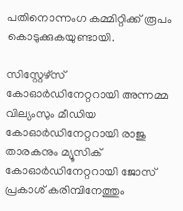പതിനൊന്നംഗ കമ്മിറ്റിക്ക് രൂപം കൊടുക്കുകയുണ്ടായി.

സിസ്റ്റേഴ്സ് കോഓർഡിനേറ്ററായി അന്നമ്മ വില്യംസും മീഡിയ കോഓർഡിനേറ്ററായി രാജു താരകനും മ്യൂസിക് കോഓർഡിനേറ്ററായി ജോസ് പ്രകാശ് കരിമ്പിനേത്തും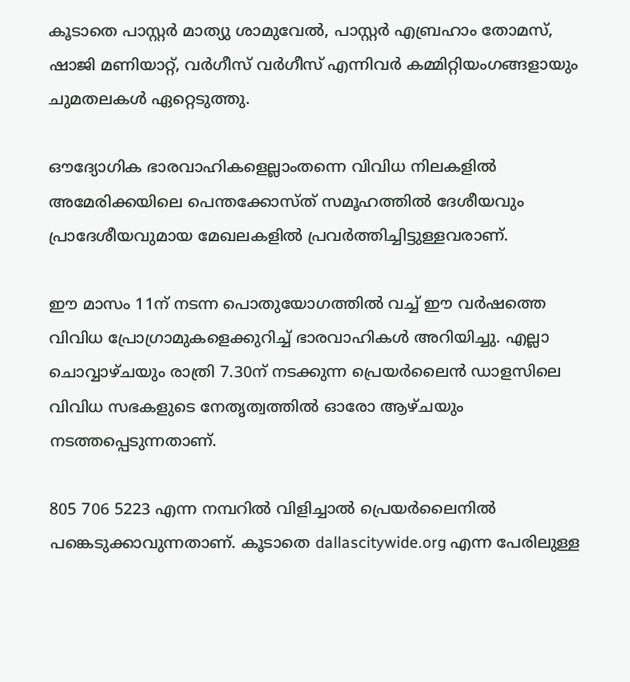കൂടാതെ പാസ്റ്റർ മാത്യു ശാമുവേൽ, പാസ്റ്റർ എബ്രഹാം തോമസ്, ഷാജി മണിയാറ്റ്, വർഗീസ് വർഗീസ് എന്നിവർ കമ്മിറ്റിയംഗങ്ങളായും ചുമതലകൾ ഏറ്റെടുത്തു.

ഔദ്യോഗിക ഭാരവാഹികളെല്ലാംതന്നെ വിവിധ നിലകളിൽ അമേരിക്കയിലെ പെന്തക്കോസ്ത് സമൂഹത്തിൽ ദേശീയവും പ്രാദേശീയവുമായ മേഖലകളിൽ പ്രവർത്തിച്ചിട്ടുള്ളവരാണ്.

ഈ മാസം 11ന് ന‌ടന്ന പൊതുയോഗത്തിൽ വച്ച് ഈ വർഷത്തെ വിവിധ പ്രോഗ്രാമുകളെക്കുറിച്ച് ഭാരവാഹികൾ അറിയിച്ചു. എല്ലാ ചൊവ്വാഴ്ചയും രാത്രി 7.30ന് നടക്കുന്ന പ്രെയർലൈൻ ഡാളസിലെ വിവിധ സഭകളുടെ നേതൃത്വത്തിൽ ഓരോ ആഴ്ചയും നടത്തപ്പെടുന്നതാണ്.

805 706 5223 എന്ന നമ്പറിൽ വിളിച്ചാൽ പ്രെയർലൈനിൽ പങ്കെടുക്കാവുന്നതാണ്. കൂടാതെ dallascitywide.org എന്ന പേരിലുള്ള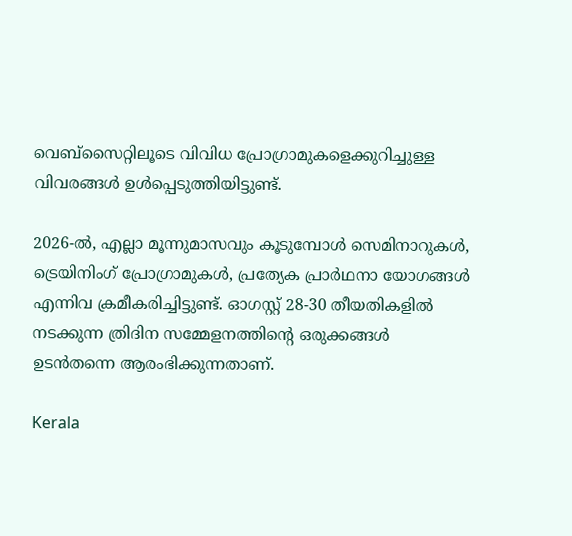വെബ്‌സൈറ്റിലൂടെ വിവിധ പ്രോഗ്രാമുകളെക്കുറിച്ചുള്ള വിവരങ്ങൾ ഉൾപ്പെടുത്തിയിട്ടുണ്ട്.

2026-ൽ, എല്ലാ മൂന്നുമാസവും കൂടുമ്പോൾ സെമിനാറുകൾ, ട്രെയിനിംഗ് പ്രോഗ്രാമുകൾ, പ്രത്യേക പ്രാർഥനാ യോഗങ്ങൾ എന്നിവ ക്രമീകരിച്ചിട്ടുണ്ട്. ഓഗസ്റ്റ് 28-30 തീയതികളിൽ നടക്കുന്ന ത്രിദിന സമ്മേളനത്തിന്‍റെ ഒരുക്കങ്ങൾ ഉടൻതന്നെ ആരംഭിക്കുന്നതാണ്.

Kerala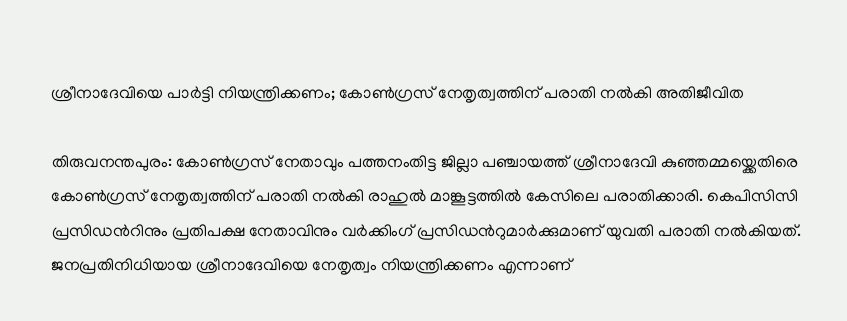ശ്രീനാദേവിയെ പാർട്ടി നിയന്ത്രിക്കണം; കോൺഗ്രസ് നേതൃത്വത്തിന് പരാതി നൽകി അതിജീവിത

തിരുവനന്തപുരം: കോൺഗ്രസ് നേതാവും പത്തനംതിട്ട ജില്ലാ പഞ്ചായത്ത് ശ്രീനാദേവി കുഞ്ഞമ്മയ്ക്കെതിരെ കോൺഗ്രസ് നേതൃത്വത്തിന് പരാതി നൽകി രാഹുൽ മാങ്കൂട്ടത്തിൽ കേസിലെ പരാതിക്കാരി. കെപിസിസി പ്രസിഡന്‍റിനും പ്രതിപക്ഷ നേതാവിനും വർക്കിംഗ് പ്രസിഡന്‍റുമാർക്കുമാണ് യുവതി പരാതി നൽകിയത്. ജനപ്രതിനിധിയായ ശ്രീനാദേവിയെ നേതൃത്വം നിയന്ത്രിക്കണം എന്നാണ്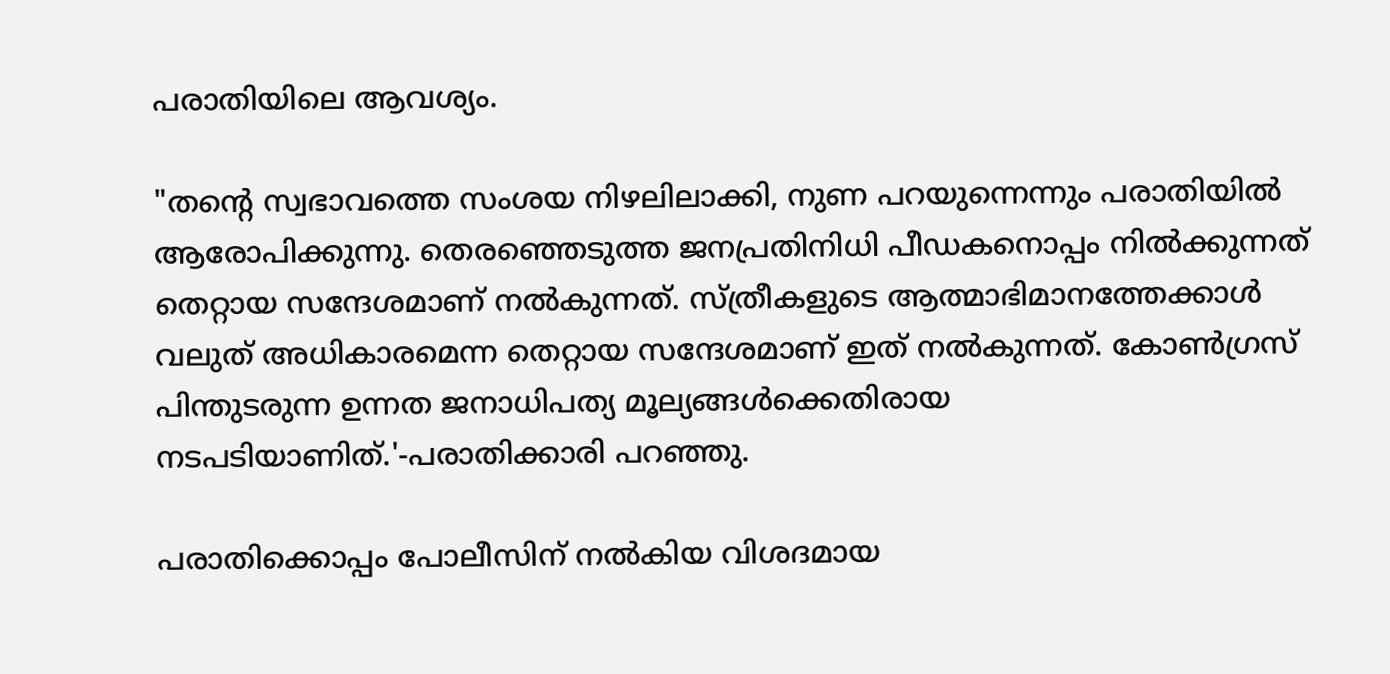പരാതിയിലെ ആവശ്യം.

"തന്‍റെ സ്വഭാവത്തെ സംശയ നിഴലിലാക്കി, നുണ പറയുന്നെന്നും പരാതിയില്‍ ആരോപിക്കുന്നു. തെരഞ്ഞെടുത്ത ജനപ്രതിനിധി പീഡകനൊപ്പം നിൽക്കുന്നത് തെറ്റായ സന്ദേശമാണ് നല്‍കുന്നത്. സ്ത്രീകളുടെ ആത്മാഭിമാനത്തേക്കാൾ വലുത് അധികാരമെന്ന തെറ്റായ സന്ദേശമാണ് ഇത് നല്‍കുന്നത്. കോൺഗ്രസ് പിന്തുടരുന്ന ഉന്നത ജനാധിപത്യ മൂല്യങ്ങൾക്കെതിരായ നടപടിയാണിത്.'-പരാതിക്കാരി പറഞ്ഞു.

പരാതിക്കൊപ്പം പോലീസിന് നൽകിയ വിശദമായ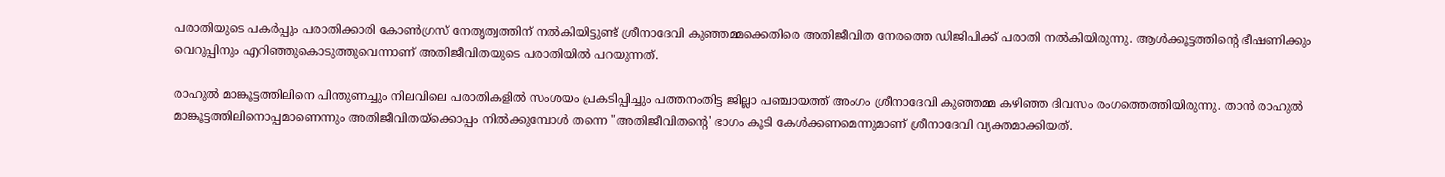പരാതിയുടെ പകർപ്പും പരാതിക്കാരി കോൺഗ്രസ് നേതൃത്വത്തിന് നല്‍കിയിട്ടുണ്ട് ശ്രീനാദേവി കുഞ്ഞമ്മക്കെതിരെ അതിജീവിത നേരത്തെ ഡിജിപിക്ക് പരാതി നൽകിയിരുന്നു. ആൾക്കൂട്ടത്തിന്‍റെ ഭീഷണിക്കും വെറുപ്പിനും എറിഞ്ഞുകൊടുത്തുവെന്നാണ് അതിജീവിതയുടെ പരാതിയിൽ പറയുന്നത്.

രാഹുൽ മാങ്കൂട്ടത്തിലിനെ പിന്തുണച്ചും നിലവിലെ പരാതികളിൽ സംശയം പ്രകടിപ്പിച്ചും പത്തനംതിട്ട ജില്ലാ പഞ്ചായത്ത് അംഗം ശ്രീനാദേവി കുഞ്ഞമ്മ കഴിഞ്ഞ ദിവസം രംഗത്തെത്തിയിരുന്നു. താൻ രാഹുൽ മാങ്കൂട്ടത്തിലിനൊപ്പമാണെന്നും അതിജീവിതയ്ക്കൊപ്പം നിൽക്കുമ്പോൾ തന്നെ "അതിജീവിതന്റെ' ഭാഗം കൂടി കേൾക്കണമെന്നുമാണ് ശ്രീനാദേവി വ്യക്തമാക്കിയത്.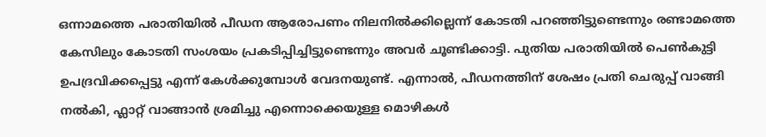ഒന്നാമത്തെ പരാതിയിൽ പീഡന ആരോപണം നിലനിൽക്കില്ലെന്ന് കോടതി പറഞ്ഞിട്ടുണ്ടെന്നും രണ്ടാമത്തെ കേസിലും കോടതി സംശയം പ്രകടിപ്പിച്ചിട്ടുണ്ടെന്നും അവർ ചൂണ്ടിക്കാട്ടി. പുതിയ പരാതിയിൽ പെൺകുട്ടി ഉപദ്രവിക്കപ്പെട്ടു എന്ന് കേൾക്കുമ്പോൾ വേദനയുണ്ട്. എന്നാൽ, പീഡനത്തിന് ശേഷം പ്രതി ചെരുപ്പ് വാങ്ങി നൽകി, ഫ്ലാറ്റ് വാങ്ങാൻ ശ്രമിച്ചു എന്നൊക്കെയുള്ള മൊഴികൾ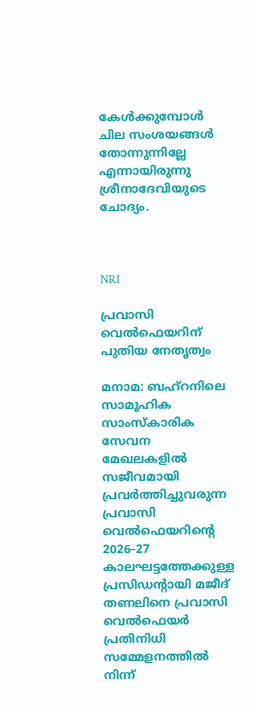കേൾക്കുമ്പോൾ ചില സംശയങ്ങൾ തോന്നുന്നില്ലേ എന്നായിരുന്നു ശ്രീനാദേവിയുടെ ചോദ്യം.



NRI

പ്രവാസി വെൽഫെയറിന് പുതിയ നേതൃത്വം

മനാമ: ബഹ്റനിലെ സാമൂഹിക സാംസ്കാരിക സേവന മേഖലകളിൽ സജീവമായി പ്രവർത്തിച്ചുവരുന്ന പ്രവാസി വെൽഫെയറിന്‍റെ 2026–27 കാലഘട്ടത്തേക്കുള്ള പ്രസിഡന്‍റായി മജീദ് തണലിനെ പ്രവാസി വെൽഫെയർ പ്രതിനിധി സമ്മേളനത്തിൽ നിന്ന്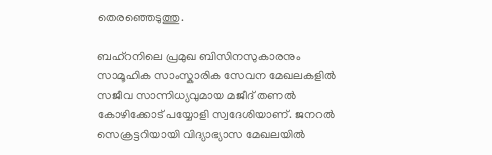തെരഞ്ഞെടുത്തു.

ബഹ്റനിലെ പ്രമുഖ ബിസിനസുകാരനും സാമൂഹിക സാംസ്കാരിക സേവന മേഖലകളിൽ സജീവ സാന്നിധ്യവുമായ മജീദ് തണൽ കോഴിക്കോട് പയ്യോളി സ്വദേശിയാണ്. ജനറൽ സെക്രട്ടറിയായി വിദ്യാഭ്യാസ മേഖലയിൽ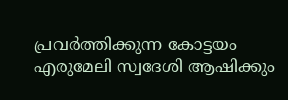പ്രവർത്തിക്കുന്ന കോട്ടയം എരുമേലി സ്വദേശി ആഷിക്കും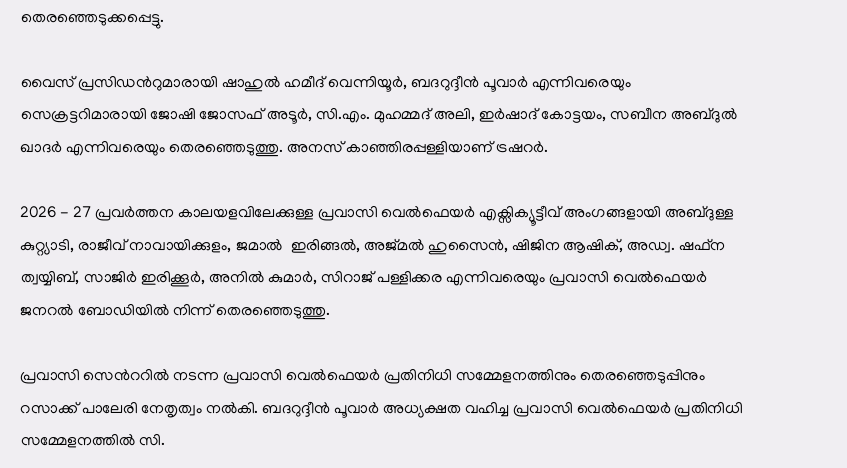തെരഞ്ഞെടുക്കപ്പെട്ടു.

വൈസ് പ്രസിഡന്‍റുമാരായി ഷാഹുൽ ഹമീദ് വെന്നിയൂർ, ബദറുദ്ദീൻ പൂവാർ എന്നിവരെയും സെക്രട്ടറിമാരായി ജോഷി ജോസഫ് അടൂർ, സി.എം. മുഹമ്മദ് അലി, ഇർഷാദ് കോട്ടയം, സബീന അബ്ദുൽ ഖാദർ എന്നിവരെയും തെരഞ്ഞെടുത്തു. അനസ് കാഞ്ഞിരപ്പള്ളിയാണ് ട്രഷറർ.

2026 - 27 പ്രവർത്തന കാലയളവിലേക്കുള്ള പ്രവാസി വെൽഫെയർ എക്സിക്യൂട്ടീവ് അംഗങ്ങളായി അബ്ദുള്ള കുറ്റ്യാടി, രാജീവ് നാവായിക്കുളം, ജമാൽ  ഇരിങ്ങൽ, അജ്മൽ ഹുസൈൻ, ഷിജിന ആഷിക്, അഡ്വ. ഷഫ്ന ത്വയ്യിബ്, സാജിർ ഇരിക്കൂർ, അനിൽ കുമാർ, സിറാജ് പള്ളിക്കര എന്നിവരെയും പ്രവാസി വെൽഫെയർ ജനറൽ ബോഡിയിൽ നിന്ന് തെരഞ്ഞെടുത്തു.

പ്രവാസി സെന്‍ററിൽ നടന്ന പ്രവാസി വെൽഫെയർ പ്രതിനിധി സമ്മേളനത്തിനും തെരഞ്ഞെടുപ്പിനും റസാക്ക് പാലേരി നേതൃത്വം നൽകി. ബദറുദ്ദീൻ പൂവാർ അധ്യക്ഷത വഹിച്ച പ്രവാസി വെൽഫെയർ പ്രതിനിധി സമ്മേളനത്തിൽ സി.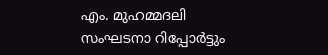എം. മുഹമ്മദലി സംഘടനാ റിപ്പോർട്ടും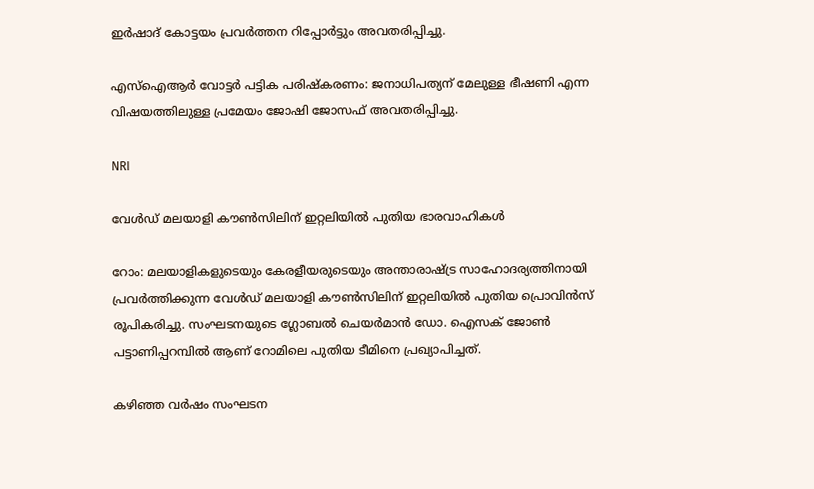ഇർഷാദ് കോട്ടയം പ്രവർത്തന റിപ്പോർട്ടും അവതരിപ്പിച്ചു.

എസ്‌ഐആർ വോട്ടർ പട്ടിക പരിഷ്കരണം: ജനാധിപത്യന് മേലുള്ള ഭീഷണി എന്ന വിഷയത്തിലുള്ള പ്രമേയം ജോഷി ജോസഫ് അവതരിപ്പിച്ചു.

NRI

വേള്‍ഡ് മലയാളി കൗണ്‍സിലിന് ഇറ്റലിയില്‍ പുതിയ ഭാരവാഹികള്‍

റോം: മലയാളികളുടെയും കേരളീയരുടെയും അന്താരാഷ്ട്ര സാഹോദര്യത്തിനായി പ്രവര്‍ത്തിക്കുന്ന വേള്‍ഡ് മലയാളി കൗണ്‍സിലിന് ഇറ്റലിയില്‍ പുതിയ പ്രൊവിന്‍സ് രൂപികരിച്ചു. സംഘടനയുടെ ഗ്ലോബൽ ചെയർമാൻ ഡോ. ഐസക് ജോൺ പട്ടാണിപ്പറമ്പിൽ ആണ് റോമിലെ പുതിയ ടീമിനെ പ്രഖ്യാപിച്ചത്.

കഴിഞ്ഞ വര്‍ഷം സംഘടന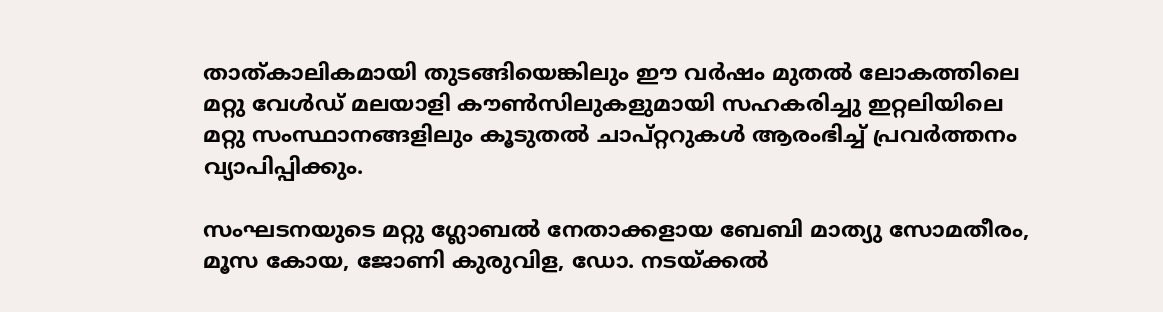താത്കാലികമായി തുടങ്ങിയെങ്കിലും ഈ വര്‍ഷം മുതല്‍ ലോകത്തിലെ മറ്റു വേള്‍ഡ് മലയാളി കൗണ്‍സിലുകളുമായി സഹകരിച്ചു ഇറ്റലിയിലെ മറ്റു സംസ്ഥാനങ്ങളിലും കൂടുതല്‍ ചാപ്റ്ററുകള്‍ ആരംഭിച്ച് പ്രവര്‍ത്തനം വ്യാപിപ്പിക്കും.

സംഘടനയുടെ മറ്റു ഗ്ലോബൽ നേതാക്കളായ ബേബി മാത്യു സോമതീരം, മൂസ കോയ, ജോണി കുരുവിള, ഡോ. നടയ്ക്കൽ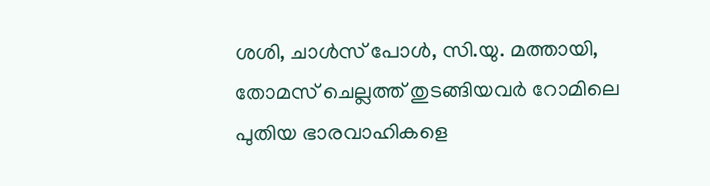ശശി, ചാൾസ് പോൾ, സി.യു. മത്തായി, തോമസ് ചെല്ലത്ത് തുടങ്ങിയവർ റോമിലെ പുതിയ ഭാരവാഹികളെ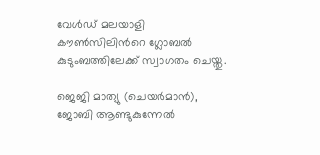വേള്‍ഡ് മലയാളി കൗണ്‍സിലിന്‍റെ ഗ്ലോബൽ കുടുംബത്തിലേക്ക് സ്വാഗതം ചെയ്തു.

ജെജി മാത്യു (ചെയര്‍മാന്‍), ജോബി ആണ്ടുകുന്നേല്‍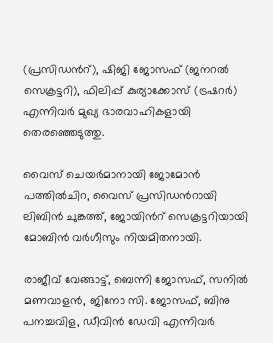(പ്രസിഡന്‍റ്), ഷിജി ജോസഫ് (ജനറല്‍ സെക്രട്ടറി), ഫിലിപ്പ് കുര്യാക്കോസ് (ട്രഷറര്‍) എന്നിവര്‍ മുഖ്യ ഭാരവാഹികളായി തെരഞ്ഞെടുത്തു.

വൈസ് ചെയര്‍മാനായി ജോമോന്‍ പത്തില്‍ചിറ, വൈസ് പ്രസിഡന്‍റായി ലിബിന്‍ ചുങ്കത്ത്, ജോയിന്‍റ് സെക്രട്ടറിയായി മോബിന്‍ വര്‍ഗീസും നിയമിതനായി.

രാജീവ് വേങ്ങാട്ട്, ബെന്നി ജോസഫ്, സനില്‍ മണവാളന്‍, ജിനോ സി. ജോസഫ്, ബിനു പനച്ചവിള, ഡീവിന്‍ ഡേവി എന്നിവര്‍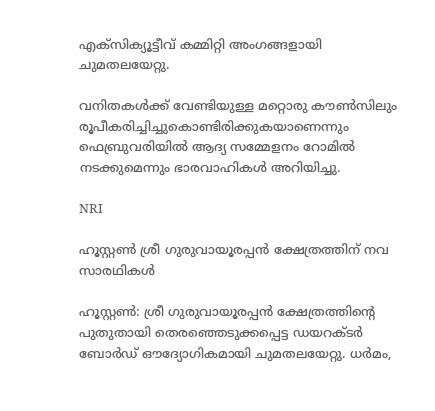എക്‌സിക്യൂട്ടീവ് കമ്മിറ്റി അംഗങ്ങളായി ചുമതലയേറ്റു.

വനിതകള്‍ക്ക് വേണ്ടിയുള്ള മറ്റൊരു കൗണ്‍സിലും രൂപീകരിച്ചിച്ചുകൊണ്ടിരിക്കുകയാണെന്നും ഫെബ്രുവരിയില്‍ ആദ്യ സമ്മേളനം റോമില്‍ നടക്കുമെന്നും ഭാരവാഹികള്‍ അറിയിച്ചു.

NRI

ഹൂസ്റ്റൺ ശ്രീ ഗുരുവായൂരപ്പൻ ക്ഷേത്രത്തിന് നവ സാരഥികൾ

ഹൂസ്റ്റൺ: ശ്രീ ഗുരുവായൂരപ്പൻ ക്ഷേത്രത്തിന്‍റെ പുതുതായി തെരഞ്ഞെടുക്കപ്പെട്ട ഡയറക്ടർ ബോർഡ് ഔദ്യോഗികമായി ചുമതലയേറ്റു. ധർമം,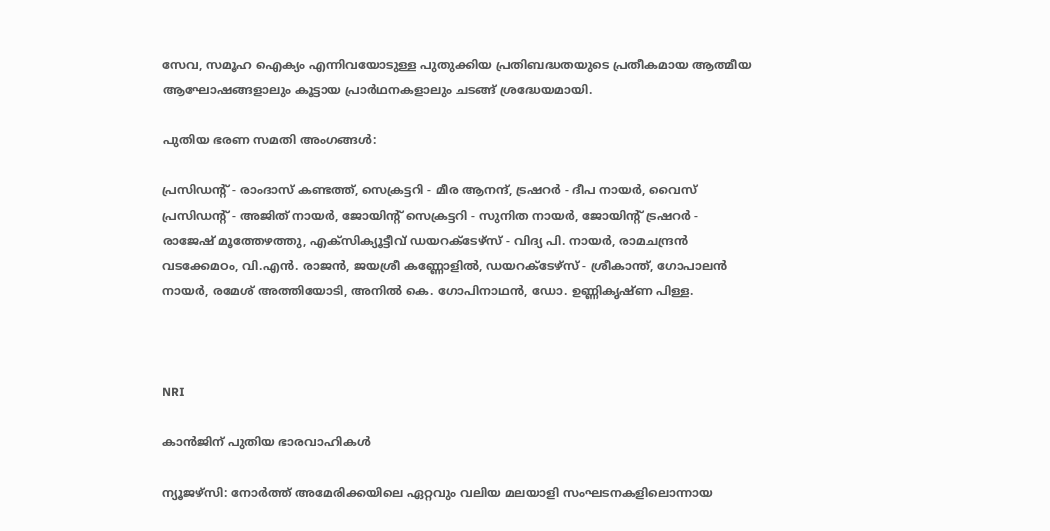സേവ, സമൂഹ ഐക്യം എന്നിവയോടുള്ള പുതുക്കിയ പ്രതിബദ്ധതയുടെ പ്രതീകമായ ആത്മീയ ആഘോഷങ്ങളാലും കൂട്ടായ പ്രാർഥനകളാലും ചടങ്ങ് ശ്രദ്ധേയമായി.

പുതിയ ഭരണ സമതി അംഗങ്ങൾ:

പ്രസിഡന്‍റ് - രാംദാസ് കണ്ടത്ത്, സെക്രട്ടറി - മീര ആനന്ദ്, ട്രഷറർ - ദീപ നായർ, വൈസ് പ്രസിഡന്‍റ് - അജിത് നായർ, ജോയിന്‍റ് സെക്രട്ടറി - സുനിത നായർ, ജോയിന്‍റ് ട്രഷറർ - രാജേഷ് മൂത്തേഴത്തു, എക്സിക്യൂട്ടീവ് ഡയറക്ടേഴ്സ് - വിദ്യ പി. നായർ, രാമചന്ദ്രൻ വടക്കേമഠം, വി.എൻ. രാജൻ, ജയശ്രീ കണ്ണോളിൽ, ഡയറക്ടേഴ്സ് - ശ്രീകാന്ത്, ഗോപാലൻ നായർ, രമേശ് അത്തിയോടി, അനിൽ കെ. ഗോപിനാഥൻ, ഡോ. ഉണ്ണികൃഷ്ണ പിള്ള.



NRI

കാൻജിന് പുതിയ ഭാരവാഹികൾ

ന്യൂജഴ്സി: നോർത്ത് അമേരിക്കയിലെ ഏറ്റവും വലിയ മലയാളി സംഘടനകളിലൊന്നായ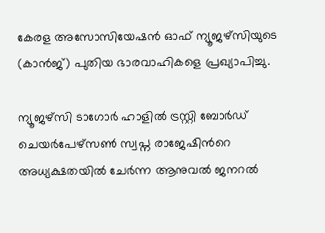കേരള അസോസിയേഷൻ ഓഫ് ന്യൂജഴ്‌സിയുടെ (കാൻജ്) പുതിയ ഭാരവാഹികളെ പ്രഖ്യാപിച്ചു.

ന്യൂജഴ്‌സി ടാഗോർ ഹാളിൽ ട്രസ്റ്റി ബോർഡ് ചെയർപേഴ്സൺ സ്വപ്ന രാജേഷിന്‍റെ അധ്യക്ഷതയിൽ ചേർന്ന ആനുവൽ ജനറൽ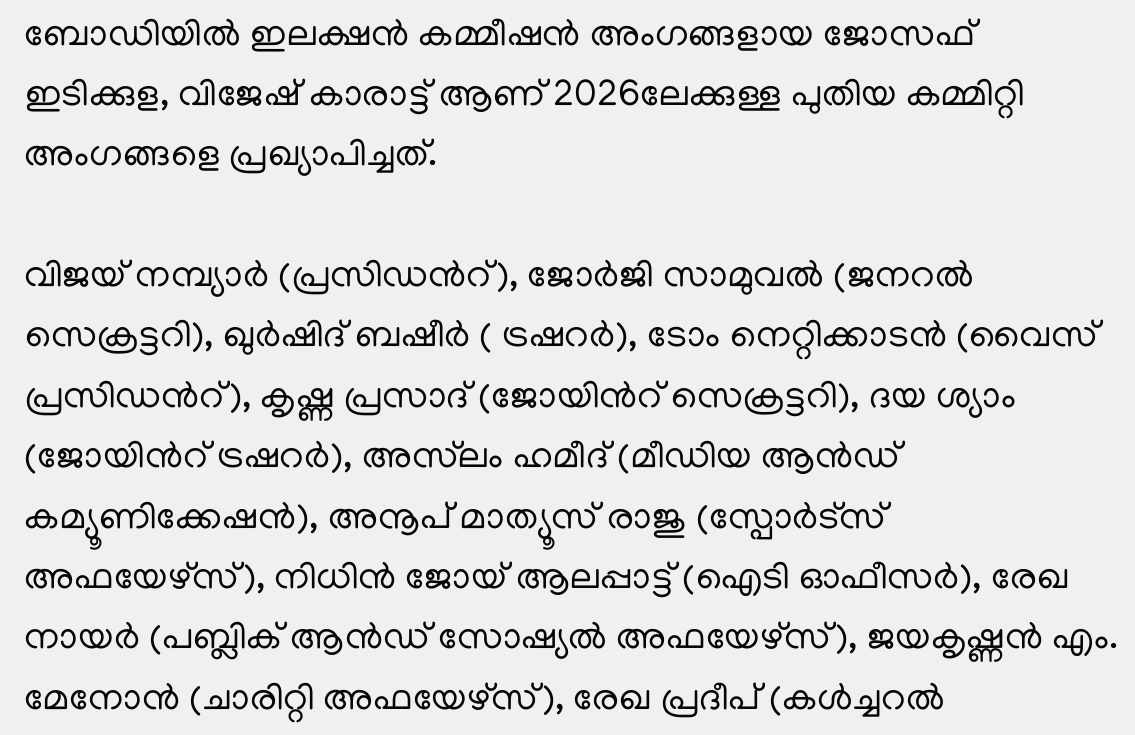ബോഡിയിൽ ഇലക്ഷൻ കമ്മീഷൻ അംഗങ്ങളായ ജോസഫ് ഇടിക്കുള, വിജേഷ് കാരാട്ട് ആണ് 2026ലേക്കുള്ള പുതിയ കമ്മിറ്റി അംഗങ്ങളെ പ്രഖ്യാപിച്ചത്.

വിജയ് നമ്പ്യാർ (പ്രസിഡന്‍റ്), ജോർജി സാമുവൽ (ജനറൽ സെക്രട്ടറി), ഖുർഷിദ് ബഷീർ ( ട്രഷറർ), ടോം നെറ്റിക്കാടൻ (വൈസ് പ്രസിഡന്‍റ്), കൃഷ്ണ പ്രസാദ് (ജോയിന്‍റ് സെക്രട്ടറി), ദയ ശ്യാം (ജോയിന്‍റ് ട്രഷറർ), അസ്‌ലം ഹമീദ് (മീഡിയ ആൻഡ് കമ്യൂണിക്കേഷൻ), അനൂപ് മാത്യൂസ് രാജു (സ്പോർട്സ് അഫയേഴ്സ്), നിധിൻ ജോയ് ആലപ്പാട്ട് (ഐടി ഓഫീസർ), രേഖ നായർ (പബ്ലിക് ആൻഡ് സോഷ്യൽ അഫയേഴ്സ്), ജയകൃഷ്ണൻ എം. മേനോൻ (ചാരിറ്റി അഫയേഴ്സ്), രേഖ പ്രദീപ് (കൾച്ചറൽ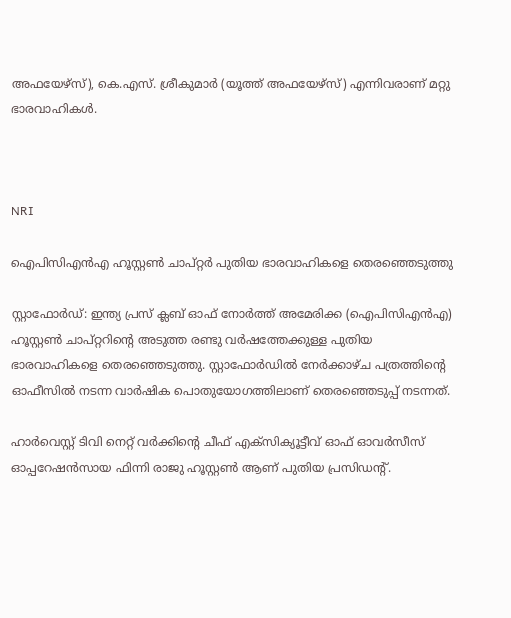അഫയേഴ്സ്), കെ.എസ്. ശ്രീകുമാർ (യൂത്ത് അഫയേഴ്സ്) എന്നിവരാണ് മറ്റു ഭാരവാഹികൾ.



NRI

ഐപിസിഎൻഎ ഹൂസ്റ്റണ്‍ ചാപ്റ്റര്‍ പുതിയ ഭാരവാഹികളെ തെരഞ്ഞെടുത്തു

സ്റ്റാഫോർഡ്: ഇന്ത്യ പ്രസ് ക്ലബ് ഓഫ് നോർത്ത് അമേരിക്ക (ഐപിസിഎൻഎ) ഹൂസ്റ്റണ്‍ ചാപ്റ്ററിന്‍റെ അടുത്ത രണ്ടു വര്‍ഷത്തേക്കുള്ള പുതിയ ഭാരവാഹികളെ തെരഞ്ഞെടുത്തു. സ്റ്റാഫോർഡിൽ നേർക്കാഴ്ച പത്രത്തിന്‍റെ ഓഫീസിൽ നടന്ന വാർഷിക പൊതുയോഗത്തിലാണ് തെരഞ്ഞെടുപ്പ് നടന്നത്.

ഹാര്‍വെസ്റ്റ് ടിവി നെറ്റ് വര്‍ക്കിന്‍റെ ചീഫ് എക്‌സിക്യൂട്ടീവ് ഓഫ് ഓവര്‍സീസ് ഓപ്പറേഷന്‍സായ ഫിന്നി രാജു ഹൂസ്റ്റണ്‍ ആണ് പുതിയ പ്രസിഡന്‍റ്.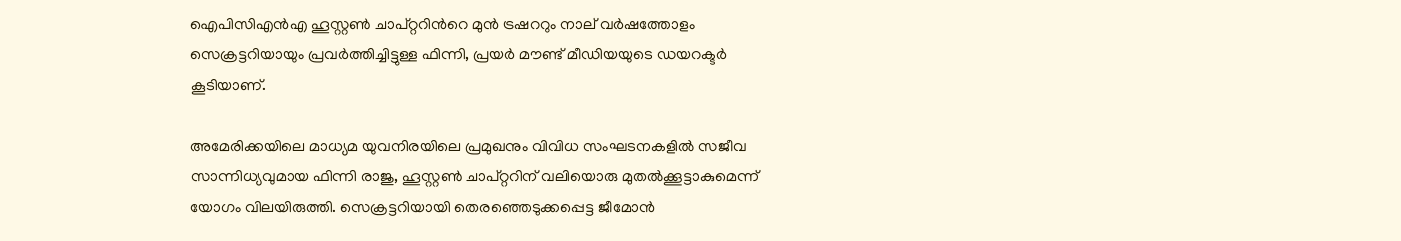ഐപിസിഎൻഎ ഹൂസ്റ്റണ്‍ ചാപ്റ്ററിന്‍റെ മുന്‍ ട്രഷററും നാല് വര്‍ഷത്തോളം സെക്രട്ടറിയായും പ്രവര്‍ത്തിച്ചിട്ടുള്ള ഫിന്നി, പ്രയർ മൗണ്ട് മീഡിയയുടെ ഡയറക്ടര്‍ കൂടിയാണ്.

അമേരിക്കയിലെ മാധ്യമ യുവനിരയിലെ പ്രമുഖനും വിവിധ സംഘടനകളില്‍ സജീവ സാന്നിധ്യവുമായ ഫിന്നി രാജു, ഹൂസ്റ്റണ്‍ ചാപ്റ്ററിന് വലിയൊരു മുതല്‍ക്കൂട്ടാകുമെന്ന് യോഗം വിലയിരുത്തി. സെക്രട്ടറിയായി തെരഞ്ഞെടുക്കപ്പെട്ട ജീമോന്‍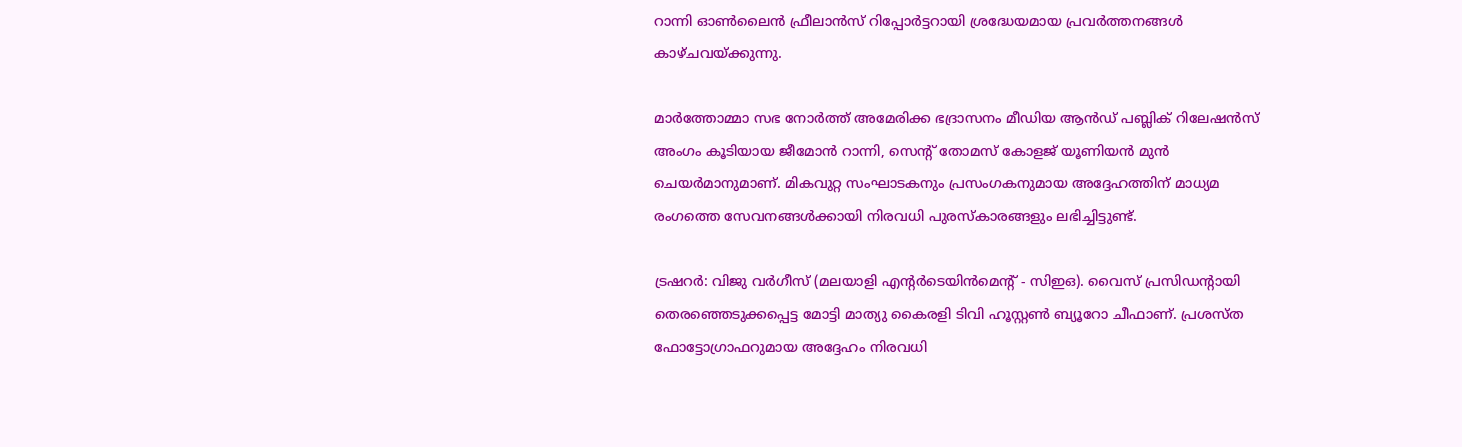റാന്നി ഓണ്‍ലൈന്‍ ഫ്രീലാന്‍സ് റിപ്പോര്‍ട്ടറായി ശ്രദ്ധേയമായ പ്രവര്‍ത്തനങ്ങള്‍ കാഴ്ചവയ്ക്കുന്നു.

മാര്‍ത്തോമ്മാ സഭ നോര്‍ത്ത് അമേരിക്ക ഭദ്രാസനം മീഡിയ ആന്‍ഡ് പബ്ലിക് റിലേഷന്‍സ് അംഗം കൂടിയായ ജീമോന്‍ റാന്നി, സെന്‍റ് തോമസ് കോളജ് യൂണിയന്‍ മുന്‍ ചെയര്‍മാനുമാണ്. മികവുറ്റ സംഘാടകനും പ്രസംഗകനുമായ അദ്ദേഹത്തിന് മാധ്യമ രംഗത്തെ സേവനങ്ങള്‍ക്കായി നിരവധി പുരസ്‌കാരങ്ങളും ലഭിച്ചിട്ടുണ്ട്.

ട്രഷറര്‍: വിജു വര്‍ഗീസ് (മലയാളി എന്‍റര്‍ടെയിന്‍മെന്‍റ് - സിഇഒ). വൈസ് പ്രസിഡന്‍റായി തെരഞ്ഞെടുക്കപ്പെട്ട മോട്ടി മാത്യു കൈരളി ടിവി ഹൂസ്റ്റണ്‍ ബ്യൂറോ ചീഫാണ്. പ്രശസ്ത ഫോട്ടോഗ്രാഫറുമായ അദ്ദേഹം നിരവധി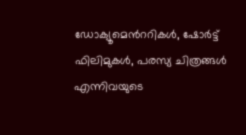ഡോക്യൂമെന്‍ററികള്‍, ഷോര്‍ട്ട് ഫിലിമുകള്‍, പരസ്യ ചിത്രങ്ങള്‍ എന്നിവയുടെ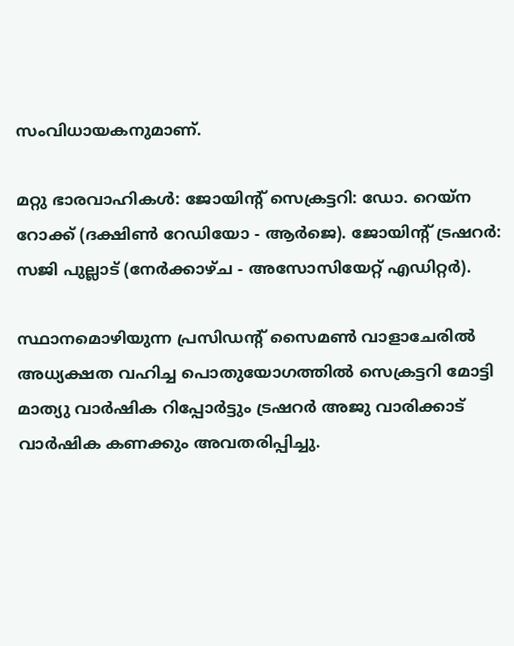സംവിധായകനുമാണ്.

മറ്റു ഭാരവാഹികൾ: ജോയിന്‍റ് സെക്രട്ടറി: ഡോ. റെയ്ന റോക്ക് (ദക്ഷിണ്‍ റേഡിയോ - ആർജെ). ജോയിന്‍റ് ട്രഷറര്‍: സജി പുല്ലാട് (നേർക്കാഴ്ച - അസോസിയേറ്റ് എഡിറ്റര്‍).

സ്ഥാനമൊഴിയുന്ന പ്രസിഡന്‍റ് സൈമൺ വാളാചേരിൽ അധ്യക്ഷത വഹിച്ച പൊതുയോഗത്തിൽ സെക്രട്ടറി മോട്ടി മാത്യു വാർഷിക റിപ്പോർട്ടും ട്രഷറർ അജു വാരിക്കാട് വാർഷിക കണക്കും അവതരിപ്പിച്ചു.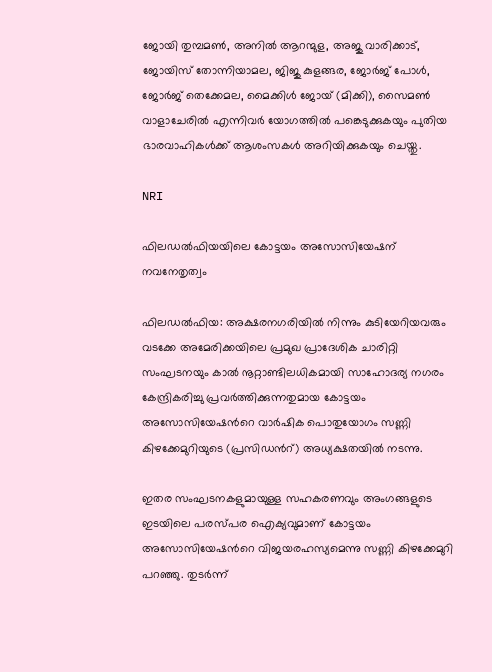ജോയി തുമ്പമൺ, അനിൽ ആറന്മുള, അജു വാരിക്കാട്, ജോയിസ് തോന്നിയാമല, ജിജു കുളങ്ങര, ജോർജ് പോൾ, ജോർജ് തെക്കേമല, മൈക്കിൾ ജോയ് (മിക്കി), സൈമൺ വാളാചേരിൽ എന്നിവർ യോഗത്തിൽ പങ്കെടുക്കുകയും പുതിയ ഭാരവാഹികൾക്ക് ആശംസകൾ അറിയിക്കുകയും ചെയ്തു.

NRI

ഫിലഡൽഫിയയിലെ കോട്ടയം അസോസിയേഷന് നവനേതൃത്വം

ഫിലഡൽഫിയ: അക്ഷരനഗരിയിൽ നിന്നും കുടിയേറിയവരും വടക്കേ അമേരിക്കയിലെ പ്രമുഖ പ്രാദേശിക ചാരിറ്റി സംഘടനയും കാൽ നൂറ്റാണ്ടിലധികമായി സാഹോദര്യ നഗരം കേന്ദ്രികരിച്ചു പ്രവർത്തിക്കുന്നതുമായ കോട്ടയം അസോസിയേഷന്‍റെ വാർഷിക പൊതുയോഗം സണ്ണി കിഴക്കേമുറിയുടെ (പ്രസിഡന്‍റ്) അധ്യക്ഷതയിൽ നടന്നു.

ഇതര സംഘടനകളുമായുള്ള സഹകരണവും അംഗങ്ങളുടെ ഇടയിലെ പരസ്പര ഐക്യവുമാണ് കോട്ടയം അസോസിയേഷന്‍റെ വിജയരഹസ്യമെന്നു സണ്ണി കിഴക്കേമുറി പറഞ്ഞു. തുടർന്ന്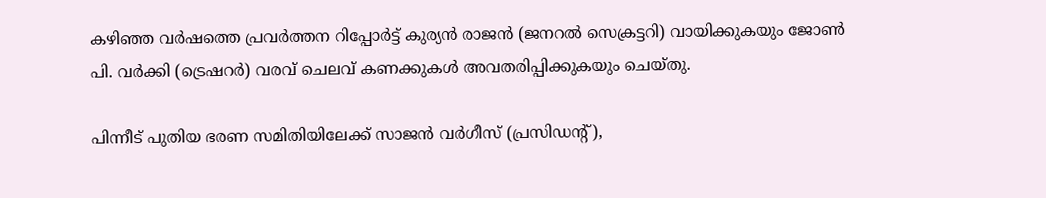കഴിഞ്ഞ വർഷത്തെ പ്രവർത്തന റിപ്പോർട്ട് കുര്യൻ രാജൻ (ജനറൽ സെക്രട്ടറി) വായിക്കുകയും ജോൺ പി. വർക്കി (ട്രെഷറർ) വരവ് ചെലവ് കണക്കുകൾ അവതരിപ്പിക്കുകയും ചെയ്തു.

പിന്നീട് പുതിയ ഭരണ സമിതിയിലേക്ക് സാജൻ വർഗീസ് (പ്രസിഡന്‍റ്),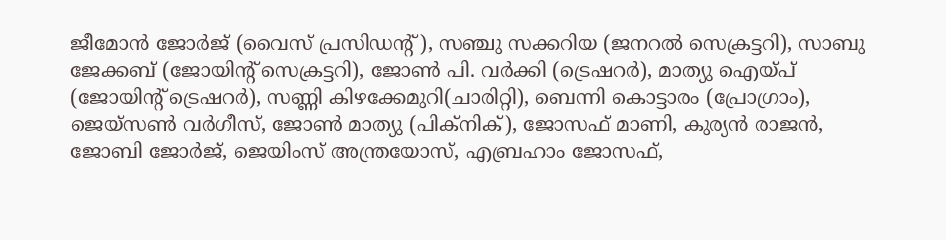ജീമോൻ ജോർജ് (വൈസ് പ്രസിഡന്‍റ്), സഞ്ചു സക്കറിയ (ജനറൽ സെക്രട്ടറി), സാബു ജേക്കബ് (ജോയിന്‍റ് സെക്രട്ടറി), ജോൺ പി. വർക്കി (ട്രെഷറർ), മാത്യു ഐയ്പ് (ജോയിന്‍റ് ട്രെഷറർ), സണ്ണി കിഴക്കേമുറി(ചാരിറ്റി), ബെന്നി കൊട്ടാരം (പ്രോഗ്രാം), ജെയ്സൺ വർഗീസ്, ജോൺ മാത്യു (പിക്നിക്), ജോസഫ് മാണി, കുര്യൻ രാജൻ, ജോബി ജോർജ്, ജെയിംസ് അന്ത്രയോസ്, എബ്രഹാം ജോസഫ്,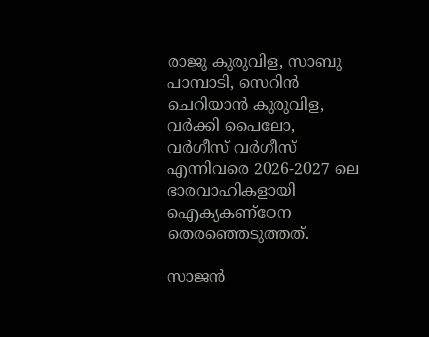രാജു കുരുവിള, സാബു പാമ്പാടി, സെറിൻ ചെറിയാൻ കുരുവിള, വർക്കി പൈലോ, വർഗീസ് വർഗീസ് എന്നിവരെ 2026-2027 ലെ ഭാരവാഹികളായി ഐക്യകണ്ഠേന തെരഞ്ഞെടുത്തത്.

സാജൻ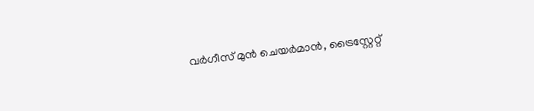വർഗീസ് മുൻ ചെയർമാൻ, ട്രൈസ്റ്റേറ്റ്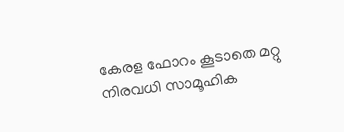കേരള ഫോറം കൂടാതെ മറ്റു നിരവധി സാമൂഹിക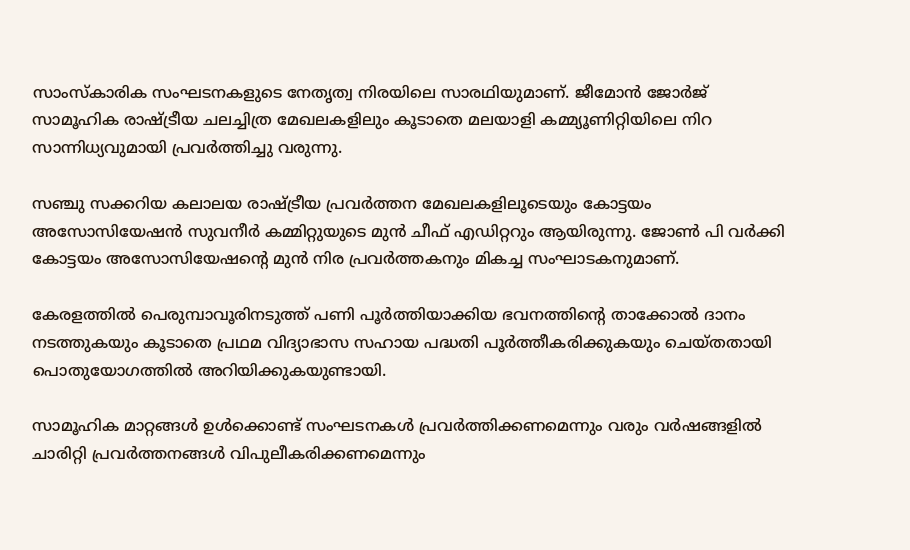സാംസ്കാരിക സംഘടനകളുടെ നേതൃത്വ നിരയിലെ സാരഥിയുമാണ്. ജീമോൻ ജോർജ് സാമൂഹിക രാഷ്ട്രീയ ചലച്ചിത്ര മേഖലകളിലും കൂടാതെ മലയാളി കമ്മ്യൂണിറ്റിയിലെ നിറ സാന്നിധ്യവുമായി പ്രവർത്തിച്ചു വരുന്നു.

സഞ്ചു സക്കറിയ കലാലയ രാഷ്ട്രീയ പ്രവർത്തന മേഖലകളിലൂടെയും കോട്ടയം അസോസിയേഷൻ സുവനീർ കമ്മിറ്റുയുടെ മുൻ ചീഫ് എഡിറ്ററും ആയിരുന്നു. ജോൺ പി വർക്കി കോട്ടയം അസോസിയേഷന്റെ മുൻ നിര പ്രവർത്തകനും മികച്ച സംഘാടകനുമാണ്.

കേരളത്തിൽ പെരുമ്പാവൂരിനടുത്ത് പണി പൂർത്തിയാക്കിയ ഭവനത്തിന്‍റെ താക്കോൽ ദാനം നടത്തുകയും കൂടാതെ പ്രഥമ വിദ്യാഭാസ സഹായ പദ്ധതി പൂർത്തീകരിക്കുകയും ചെയ്തതായി പൊതുയോഗത്തിൽ അറിയിക്കുകയുണ്ടായി.

സാമൂഹിക മാറ്റങ്ങൾ ഉൾക്കൊണ്ട് സംഘടനകൾ പ്രവർത്തിക്കണമെന്നും വരും വർഷങ്ങളിൽ ചാരിറ്റി പ്രവർത്തനങ്ങൾ വിപുലീകരിക്കണമെന്നും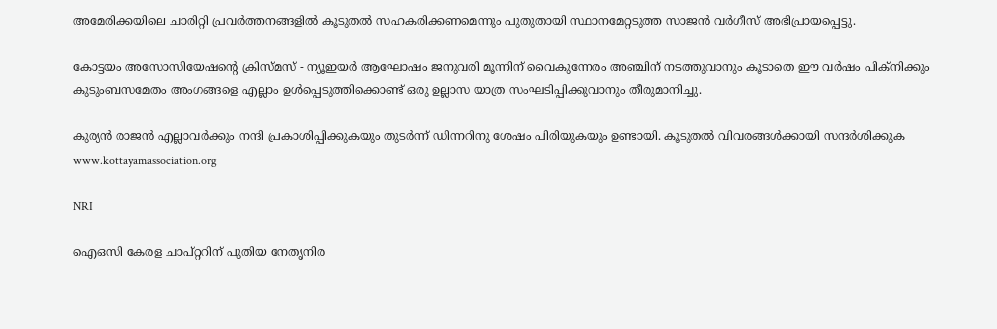അമേരിക്കയിലെ ചാരിറ്റി പ്രവർത്തനങ്ങളിൽ കൂടുതൽ സഹകരിക്കണമെന്നും പുതുതായി സ്ഥാനമേറ്റടുത്ത സാജൻ വർഗീസ് അഭിപ്രായപ്പെട്ടു.

കോട്ടയം അസോസിയേഷന്‍റെ ക്രിസ്മസ് - ന്യൂഇയർ ആഘോഷം ജനുവരി മൂന്നിന് വൈകുന്നേരം അഞ്ചിന് നടത്തുവാനും കൂടാതെ ഈ വർഷം പിക്നിക്കും കുടുംബസമേതം അംഗങ്ങളെ എല്ലാം ഉൾപ്പെടുത്തിക്കൊണ്ട് ഒരു ഉല്ലാസ യാത്ര സംഘടിപ്പിക്കുവാനും തീരുമാനിച്ചു.

കുര്യൻ രാജൻ എല്ലാവർക്കും നന്ദി പ്രകാശിപ്പിക്കുകയും തുടർന്ന് ഡിന്നറിനു ശേഷം പിരിയുകയും ഉണ്ടായി. കൂടുതൽ വിവരങ്ങൾക്കായി സന്ദർശിക്കുക www.kottayamassociation.org

NRI

ഐഒസി കേരള ചാപ്റ്ററിന് പുതിയ നേതൃനിര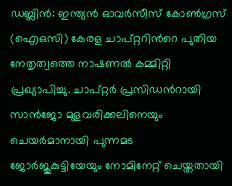ഡബ്ലിൻ: ഇന്ത്യൻ ഓവർസീസ് കോൺഗ്രസ് (ഐഒസി) കേരള ചാപ്റ്ററിന്‍റെ പുതിയ നേതൃത്വത്തെ നാഷണൽ കമ്മിറ്റി പ്രഖ്യാപിച്ചു. ചാപ്റ്റർ പ്രസിഡന്‍റായി സാൻജോ മുളവരിക്കലിനെയും ചെയർമാനായി പുന്നമട ജോർജുകുട്ടിയേയും നോമിനേറ്റ് ചെയ്തതായി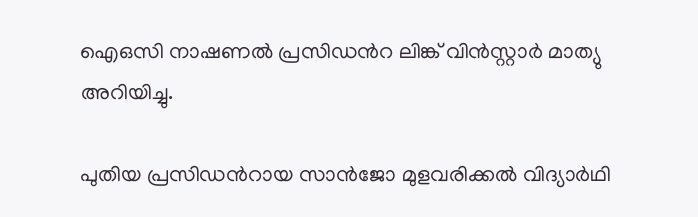ഐഒസി നാഷണൽ പ്രസിഡന്‍റ ലിങ്ക് വിൻസ്റ്റാർ മാത്യു അറിയിച്ചു.

പുതിയ പ്രസിഡന്‍റായ സാൻജോ മുളവരിക്കൽ വിദ്യാർഥി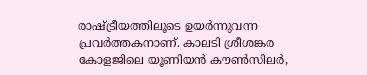രാഷ്ട്രീയത്തിലൂടെ ഉയർന്നുവന്ന പ്രവർത്തകനാണ്. കാലടി ശ്രീശങ്കര കോളജിലെ യൂണിയൻ കൗൺസിലർ,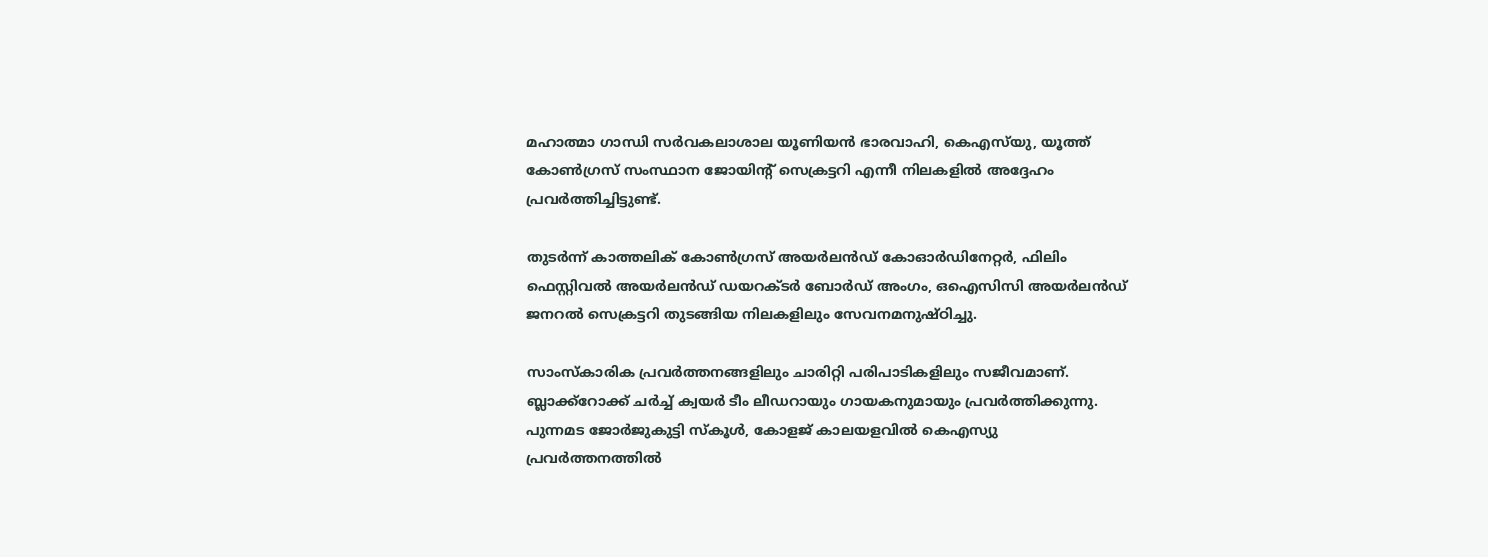മഹാത്മാ ഗാന്ധി സർവകലാശാല യൂണിയൻ ഭാരവാഹി, കെഎസ്‌യു, യൂത്ത് കോൺഗ്രസ് സംസ്ഥാന ജോയിന്‍റ് സെക്രട്ടറി എന്നീ നിലകളിൽ അദ്ദേഹം പ്രവർത്തിച്ചിട്ടുണ്ട്.

തുടർന്ന് കാത്തലിക് കോൺഗ്രസ് അയർലൻഡ് കോഓർഡിനേറ്റർ, ഫിലിം ഫെസ്റ്റിവൽ അയർലൻഡ് ഡയറക്ടർ ബോർഡ് അംഗം, ഒഐസിസി അയർലൻഡ് ജനറൽ സെക്രട്ടറി തുടങ്ങിയ നിലകളിലും സേവനമനുഷ്ഠിച്ചു.

സാംസ്കാരിക പ്രവർത്തനങ്ങളിലും ചാരിറ്റി പരിപാടികളിലും സജീവമാണ്. ബ്ലാക്ക്റോക്ക് ചർച്ച് ക്വയർ ടീം ലീഡറായും ഗായകനുമായും പ്രവർത്തിക്കുന്നു. പുന്നമട ജോർജുകുട്ടി സ്കൂൾ, കോളജ് കാലയളവിൽ കെഎസ്യു പ്രവർത്തനത്തിൽ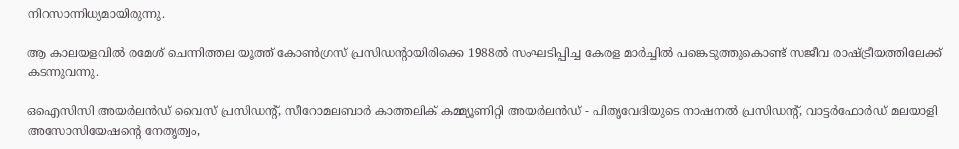നിറസാന്നിധ്യമായിരുന്നു.

ആ കാലയളവിൽ രമേശ് ചെന്നിത്തല യൂത്ത് കോൺഗ്രസ് പ്രസിഡന്‍റായിരിക്കെ 1988ൽ സംഘടിപ്പിച്ച കേരള മാർച്ചിൽ പങ്കെടുത്തുകൊണ്ട് സജീവ രാഷ്ട്രീയത്തിലേക്ക് കടന്നുവന്നു.

ഒഐസിസി അയർലൻഡ് വൈസ് പ്രസിഡന്‍റ്, സീറോമലബാർ കാത്തലിക് കമ്മ്യൂണിറ്റി അയർലൻഡ് - പിതൃവേദിയുടെ നാഷനൽ പ്രസിഡന്‍റ്, വാട്ടർഫോർഡ് മലയാളി അസോസിയേഷന്‍റെ നേതൃത്വം,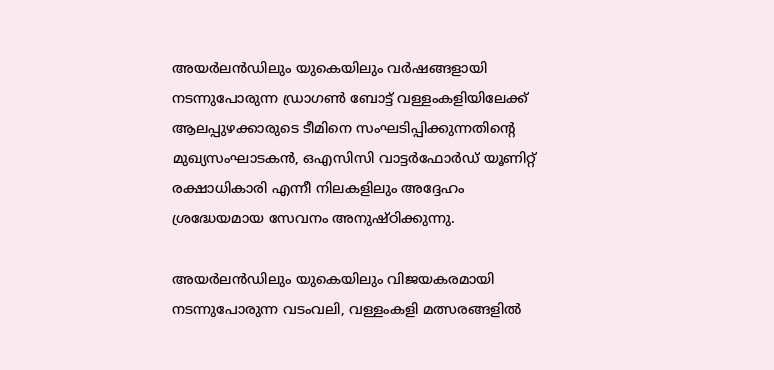അയർലൻഡിലും യുകെയിലും വർഷങ്ങളായി നടന്നുപോരുന്ന ഡ്രാഗൺ ബോട്ട് വള്ളംകളിയിലേക്ക് ആലപ്പുഴക്കാരുടെ ടീമിനെ സംഘടിപ്പിക്കുന്നതിന്‍റെ മുഖ്യസംഘാടകൻ, ഒഎസിസി വാട്ടർഫോർഡ് യൂണിറ്റ് രക്ഷാധികാരി എന്നീ നിലകളിലും അദ്ദേഹം ശ്രദ്ധേയമായ സേവനം അനുഷ്ഠിക്കുന്നു.

അയർലൻഡിലും യുകെയിലും വിജയകരമായി നടന്നുപോരുന്ന വടംവലി, വള്ളംകളി മത്സരങ്ങളിൽ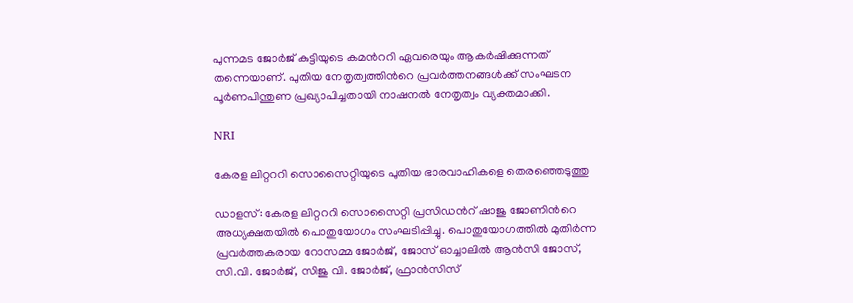പുന്നമട ജോർജ് കുട്ടിയുടെ കമന്‍ററി ഏവരെയും ആകർഷിക്കുന്നത് തന്നെയാണ്. പുതിയ നേതൃത്വത്തിന്‍റെ പ്രവർത്തനങ്ങൾക്ക് സംഘടന പൂർണപിന്തുണ പ്രഖ്യാപിച്ചതായി നാഷനൽ നേതൃത്വം വ്യക്തമാക്കി.

NRI

കേരള ലിറ്റററി സൊസൈറ്റി‌യുടെ പുതിയ ഭാരവാഹികളെ തെരഞ്ഞെടുത്തു

ഡാളസ്: കേരള ലിറ്റററി സൊസൈറ്റി പ്രസിഡന്‍റ് ഷാജു ജോണിന്‍റെ അധ്യക്ഷതയിൽ പൊതുയോഗം സംഘടിപ്പിച്ചു. പൊതുയോഗത്തിൽ മുതിർന്ന പ്രവർത്തകരായ റോസമ്മ ജോർജ്, ജോസ് ഓച്ചാലിൽ ആൻസി ജോസ്, സി.വി. ജോർജ്, സിജു വി. ജോർജ്, ഫ്രാൻസിസ്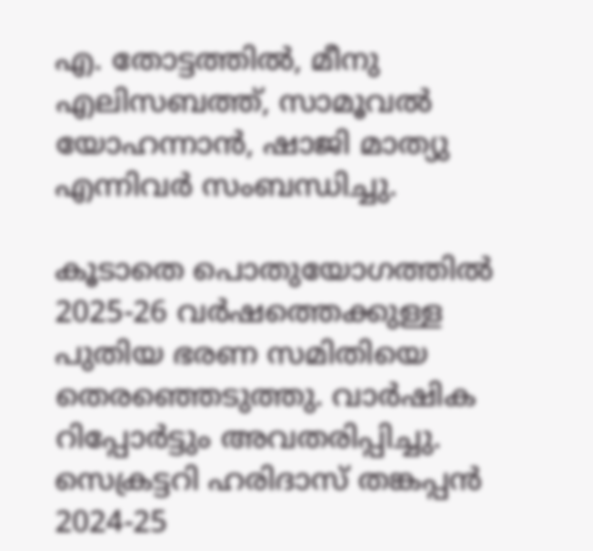എ. തോട്ടത്തിൽ, മീനു എലിസബത്ത്, സാമൂവൽ യോഹന്നാൻ, ഷാജി മാത്യു എന്നിവർ സംബന്ധിച്ചു.

കൂടാതെ പൊതുയോഗത്തിൽ 2025-26 വർഷത്തെക്കുള്ള പുതിയ ഭരണ സമിതിയെ തെരഞ്ഞെടുത്തു. വാർഷിക റിപ്പോർട്ടും അവതരിപ്പിച്ചു. സെക്രട്ടറി ഹരിദാസ്‌ തങ്കപ്പൻ 2024-25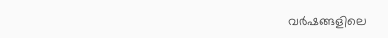വർഷങ്ങളിലെ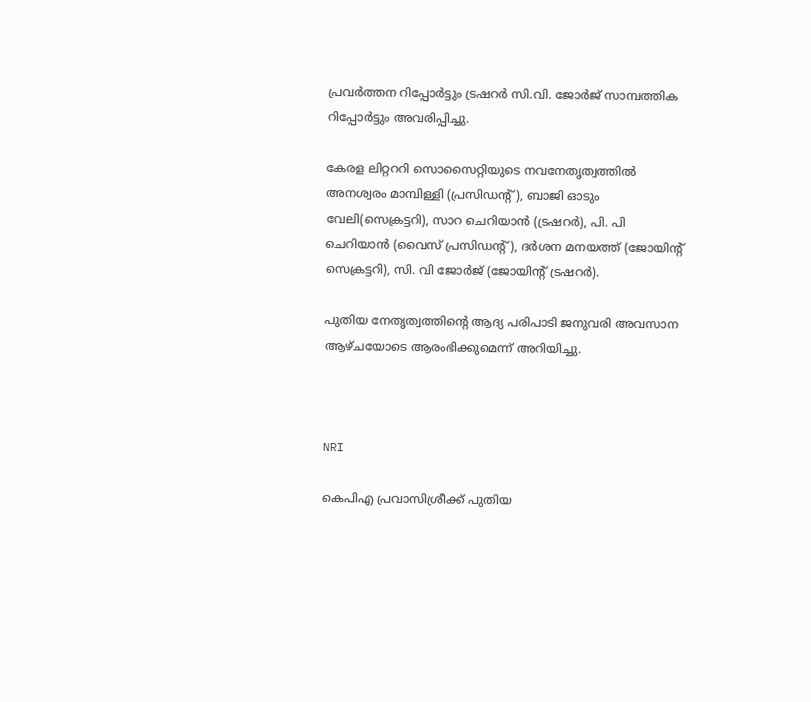പ്രവർത്തന റിപ്പോർട്ടും ട്രഷറർ സി.വി. ജോർജ് സാമ്പത്തിക റിപ്പോർട്ടും അവരിപ്പിച്ചു.

കേരള ലിറ്റററി സൊസൈറ്റിയുടെ നവനേതൃത്വത്തിൽ അനശ്വരം മാമ്പിള്ളി (പ്രസിഡന്‍റ്), ബാജി ഓടും വേലി(സെക്രട്ടറി), സാറ ചെറിയാൻ (ട്രഷറർ), പി. പി ചെറിയാൻ (വൈസ് പ്രസിഡന്‍റ്), ദർശന മനയത്ത് (ജോയിന്‍റ് സെക്രട്ടറി), സി. വി ജോർജ് (ജോയിന്‍റ് ട്രഷറർ).

പുതിയ നേതൃത്വത്തിന്‍റെ ആദ്യ പരിപാടി ജനുവരി അവസാന ആഴ്ചയോടെ ആരംഭിക്കുമെന്ന് അറിയിച്ചു.



NRI

കെപിഎ പ്രവാസിശ്രീക്ക് പുതിയ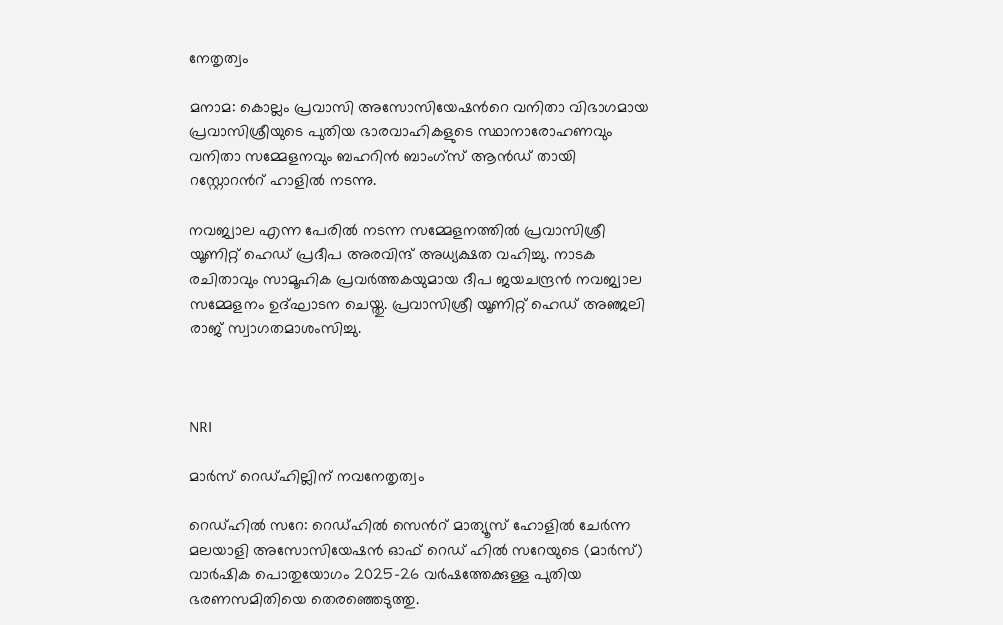നേതൃത്വം

മനാമ: കൊല്ലം പ്രവാസി അസോസിയേഷന്‍റെ വനിതാ വിഭാഗമായ പ്രവാസിശ്രീയുടെ പുതിയ ഭാരവാഹികളുടെ സ്ഥാനാരോഹണവും വനിതാ സമ്മേളനവും ബഹറിൻ ബാംഗ്സ് ആൻഡ് തായി റസ്റ്റോറന്‍റ് ഹാളിൽ നടന്നു.

നവജ്വാല എന്ന പേരില്‍ നടന്ന സമ്മേളനത്തില്‍ പ്രവാസിശ്രീ യൂണിറ്റ് ഹെഡ് പ്രദീപ അരവിന്ദ് അധ്യക്ഷത വഹിച്ചു. നാടക രചിതാവും സാമൂഹിക പ്രവർത്തകയുമായ ദീപ ജയചന്ദ്രൻ നവജ്വാല സമ്മേളനം ഉദ്ഘാടന ചെയ്തു. പ്രവാസിശ്രീ യൂണിറ്റ് ഹെഡ് അഞ്ജലി രാജ് സ്വാഗതമാശംസിച്ചു.



NRI

മാർസ് റെഡ്ഹില്ലിന് നവനേതൃത്വം

റെഡ്ഹിൽ സറേ: റെഡ്ഹിൽ സെന്‍റ് മാത്യൂസ് ഹോളിൽ ചേർന്ന മലയാളി അസോസിയേഷൻ ഓഫ് റെഡ് ഹിൽ സറേയുടെ (മാർസ്) വാർഷിക പൊതുയോഗം 2025-26 വർഷത്തേക്കുള്ള പുതിയ ഭരണസമിതിയെ തെരഞ്ഞെടുത്തു.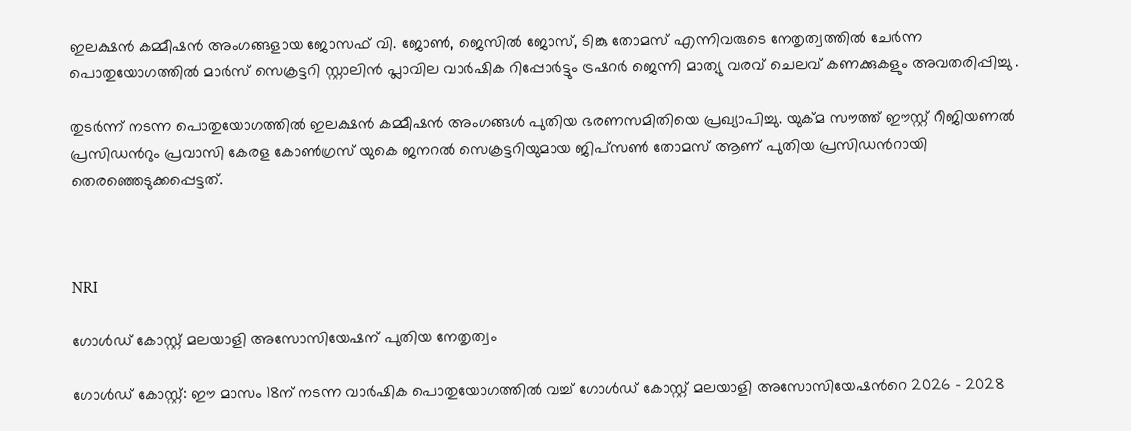ഇലക്ഷൻ കമ്മീഷൻ അംഗങ്ങളായ ജോസഫ് വി. ജോൺ, ജെസിൽ ജോസ്, ടിങ്കു തോമസ് എന്നിവരുടെ നേതൃത്വത്തിൽ ചേർന്ന പൊതുയോഗത്തിൽ മാർസ് സെക്രട്ടറി സ്റ്റാലിൻ പ്ലാവില വാർഷിക റിപ്പോർട്ടും ട്രഷറർ ജെന്നി മാത്യു വരവ് ചെലവ് കണക്കുകളും അവതരിപ്പിച്ചു .

തുടർന്ന് നടന്ന പൊതുയോഗത്തിൽ ഇലക്ഷൻ കമ്മീഷൻ അംഗങ്ങൾ പുതിയ ഭരണസമിതിയെ പ്രഖ്യാപിച്ചു. യുക്മ സൗത്ത് ഈസ്റ്റ് റീജി‌യണൽ പ്രസിഡന്‍റും പ്രവാസി കേരള കോൺഗ്രസ് യുകെ ജനറൽ സെക്രട്ടറിയുമായ ജിപ്സൺ തോമസ് ആണ് പുതിയ പ്രസിഡന്‍റായി തെരഞ്ഞെടുക്കപ്പെട്ടത്.



NRI

ഗോൾഡ് കോസ്റ്റ് മലയാളി അസോസിയേഷന് പുതിയ നേതൃത്വം

ഗോൾഡ് കോസ്റ്റ്: ഈ മാസം 18ന് നടന്ന വാർഷിക പൊതുയോഗത്തിൽ വച്ച് ഗോൾഡ് കോസ്റ്റ് മലയാളി അസോസിയേഷന്‍റെ 2026 - 2028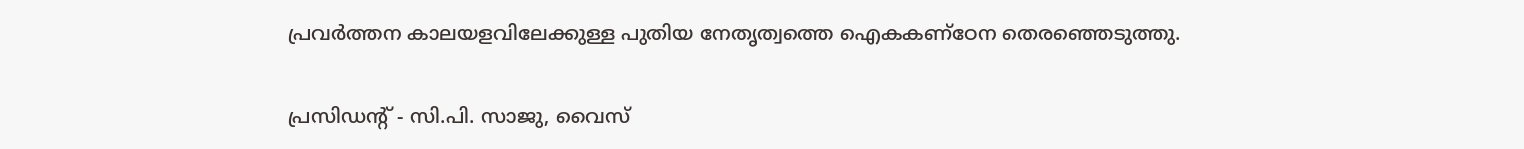പ്രവർത്തന കാലയളവിലേക്കുള്ള പുതിയ നേതൃത്വത്തെ ഐകകണ്ഠേന തെരഞ്ഞെടുത്തു.

പ്രസിഡന്‍റ് - സി.പി. സാജു, വൈസ്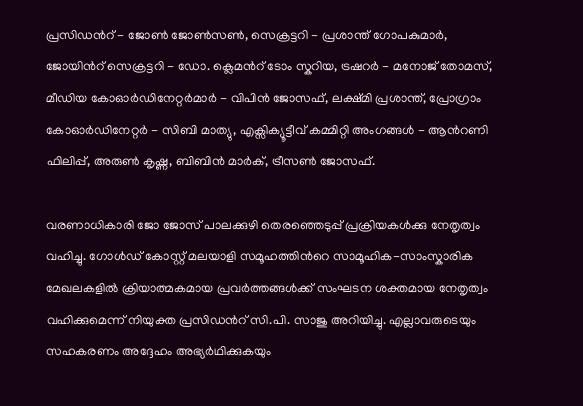പ്രസിഡന്‍റ് - ജോൺ ജോൺസൺ, സെക്രട്ടറി - പ്രശാന്ത് ഗോപകുമാർ, ജോയിന്‍റ് സെക്രട്ടറി - ഡോ. ക്ലെമന്‍റ് ടോം സ്കറിയ, ട്രഷറർ - മനോജ് തോമസ്, മീഡിയ കോഓർഡിനേറ്റർമാർ - വിപിൻ ജോസഫ്, ലക്ഷ്മി പ്രശാന്ത്, പ്രോഗ്രാം കോഓർഡിനേറ്റർ - സിബി മാത്യു, എക്സിക്യൂട്ടീവ് കമ്മിറ്റി അംഗങ്ങൾ - ആന്‍റണി ഫിലിപ്പ്, അരുൺ കൃഷ്ണ, ബിബിൻ മാർക്, ട്രീസൺ ജോസഫ്.

വരണാധികാരി ജോ ജോസ് പാലക്കുഴി തെരഞ്ഞെടുപ്പ് പ്രക്രിയകൾക്കു നേതൃത്വം വഹിച്ചു. ഗോൾഡ് കോസ്റ്റ് മലയാളി സമൂഹത്തിന്‍റെ സാമൂഹിക-സാംസ്കാരിക മേഖലകളിൽ ക്രിയാത്മകമായ പ്രവർത്തങ്ങൾക്ക് സംഘടന ശക്തമായ നേതൃത്വം വഹിക്കുമെന്ന് നിയുക്ത പ്രസിഡന്‍റ് സി.പി. സാജു അറിയിച്ചു. എല്ലാവരുടെയും സഹകരണം അദ്ദേഹം അഭ്യർഥിക്കുകയും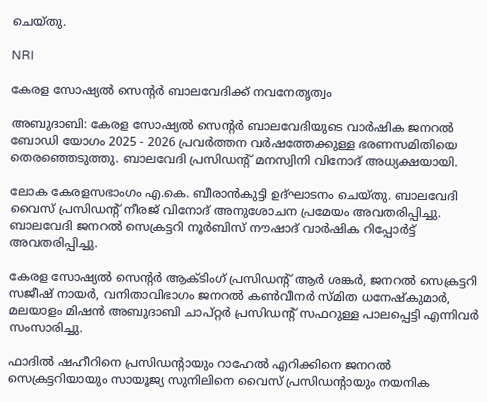ചെയ്തു.

NRI

കേരള സോഷ്യൽ സെന്‍റർ ബാലവേദിക്ക് നവനേതൃത്വം

അബുദാബി: കേരള സോഷ്യൽ സെന്‍റർ ബാലവേദിയുടെ വാർഷിക ജനറൽ ബോഡി യോഗം 2025 - 2026 പ്രവർത്തന വർഷത്തേക്കുള്ള ഭരണസമിതിയെ തെരഞ്ഞെടുത്തു. ബാലവേദി പ്രസിഡന്‍റ് മനസ്വിനി വിനോദ് അധ്യക്ഷയായി.

ലോക കേരളസഭാംഗം എ.കെ. ബീരാൻകുട്ടി ഉദ്ഘാടനം ചെയ്തു. ബാലവേദി വൈസ് പ്രസിഡന്‍റ് നീരജ് വിനോദ് അനുശോചന പ്രമേയം അവതരിപ്പിച്ചു. ബാലവേദി ജനറൽ സെക്രട്ടറി നൂർബിസ് നൗഷാദ് വാർഷിക റിപ്പോർട്ട് അവതരിപ്പിച്ചു.

കേരള സോഷ്യൽ സെന്‍റർ ആക്ടിംഗ് പ്രസിഡന്‍റ് ആർ ശങ്കർ, ജനറൽ സെക്രട്ടറി സജീഷ് നായർ, വനിതാവിഭാഗം ജനറൽ കൺവീനർ സ്മിത ധനേഷ്കുമാർ, മലയാളം മിഷൻ അബുദാബി ചാപ്റ്റർ പ്രസിഡന്‍റ് സഫറുള്ള പാലപ്പെട്ടി എന്നിവർ സംസാരിച്ചു.

ഫാദിൽ ഷഹീറിനെ പ്രസിഡന്‍റായും റാഹേൽ എറിക്കിനെ ജനറൽ സെക്രട്ടറിയായും സായൂജ്യ സുനിലിനെ വൈസ് പ്രസിഡന്‍റായും നയനിക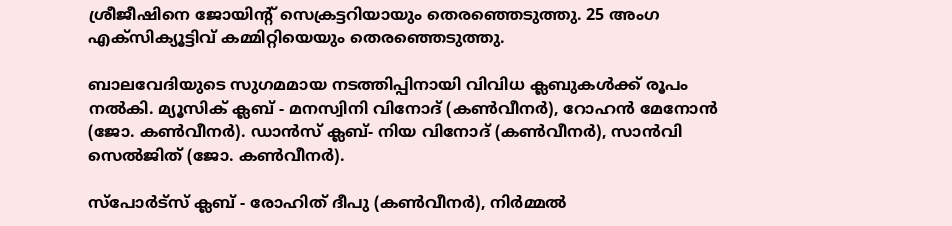ശ്രീജീഷിനെ ജോയിന്‍റ് സെക്രട്ടറിയായും തെരഞ്ഞെടുത്തു. 25 അംഗ എക്സിക്യൂട്ടിവ് കമ്മിറ്റിയെയും തെരഞ്ഞെടുത്തു.

ബാലവേദിയുടെ സുഗമമായ നടത്തിപ്പിനായി വിവിധ ക്ലബുകൾക്ക് രൂപം നൽകി. മ്യൂസിക് ക്ലബ് - മനസ്വിനി വിനോദ് (കൺവീനർ), റോഹൻ മേനോൻ (ജോ. കൺവീനർ). ഡാൻസ് ക്ലബ്- നിയ വിനോദ് (കൺവീനർ), സാൻവി സെൽജിത് (ജോ. കൺവീനർ).

സ്പോർട്സ് ക്ലബ് - രോഹിത് ദീപു (കൺവീനർ), നിർമ്മൽ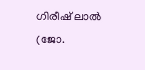ഗിരീഷ് ലാൽ (ജോ.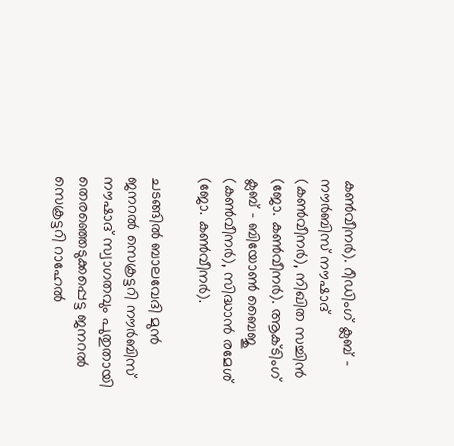കൺവീനർ). റീഡിംഗ് ക്ലബ് - നൗർബിസ് നൗഷാദ് (കൺവീനർ), നിഖിത സച്ചിൻ (ജോ. കൺവീനർ). ആക്ടിംഗ് ക്ലബ് - ബിയോൺ ബൈജു (കൺവീനർ), സിദ്ധാൻ രമേശ് (ജോ. കൺവീനർ).

ചടങ്ങിൽ ബാലവേദി മുൻ ജനറൽ സെക്രട്ടറി നൗർബിസ് നൗഷാദ് സ്വാഗതവും പുതുതായി തെരഞ്ഞെടുക്കപ്പെട്ട ജനറൽ സെക്രട്ടറി റാഹേൽ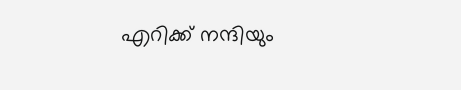എറിക്ക് നന്ദിയും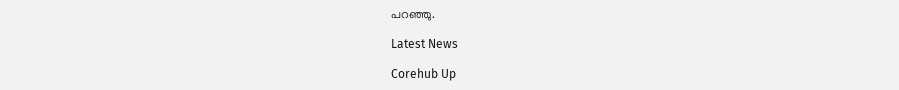പറഞ്ഞു.

Latest News

Corehub Up